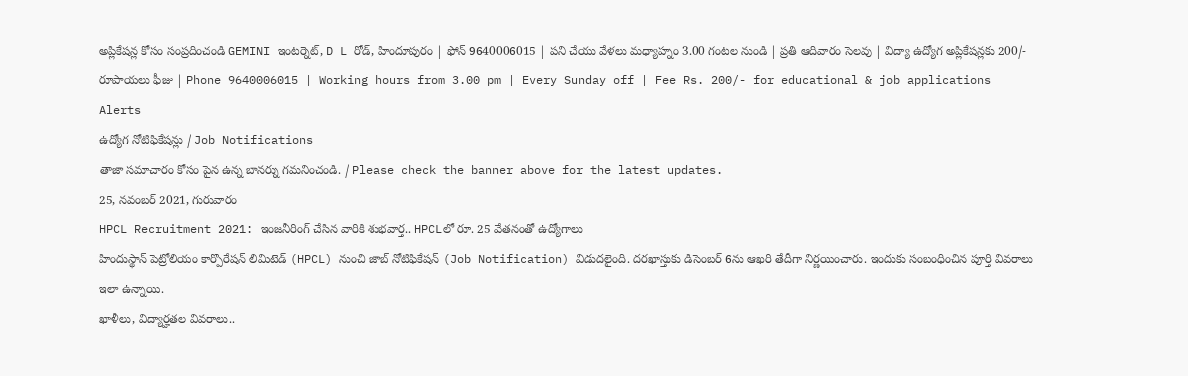అప్లికేషన్ల కోసం సంప్రదించండి GEMINI ఇంటర్నెట్, D L రోడ్, హిందూపురం | ఫోన్ 9640006015 | పని చేయు వేళలు మధ్యాహ్నం 3.00 గంటల నుండి | ప్రతి ఆదివారం సెలవు | విద్యా ఉద్యోగ అప్లికేషన్లకు 200/- రూపాయలు ఫీజు | Phone 9640006015 | Working hours from 3.00 pm | Every Sunday off | Fee Rs. 200/- for educational & job applications
Alerts
ఉద్యోగ నోటిఫికేషన్లు / Job Notifications
తాజా సమాచారం కోసం పైన ఉన్న బానర్ను గమనించండి. / Please check the banner above for the latest updates.
25, నవంబర్ 2021, గురువారం
HPCL Recruitment 2021: ఇంజనీరింగ్ చేసిన వారికి శుభవార్త.. HPCLలో రూ. 25 వేతనంతో ఉద్యోగాలు
హిందుస్థాన్ పెట్రోలియం కార్పొరేషన్ లిమిటెడ్ (HPCL) నుంచి జాబ్ నోటిఫికేషన్ (Job Notification) విడుదలైంది. దరఖాస్తుకు డిసెంబర్ 6ను ఆఖరి తేదీగా నిర్ణయించారు. ఇందుకు సంబంధించిన పూర్తి వివరాలు ఇలా ఉన్నాయి.
ఖాళీలు, విద్యార్హతల వివరాలు..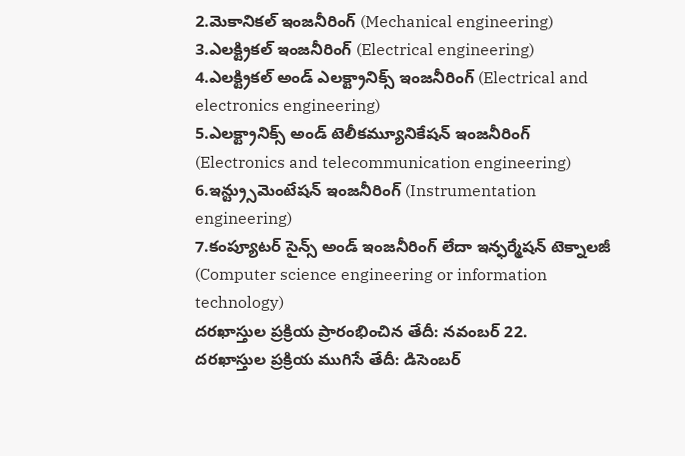2.మెకానికల్ ఇంజనీరింగ్ (Mechanical engineering)
3.ఎలక్ట్రికల్ ఇంజనీరింగ్ (Electrical engineering)
4.ఎలక్ట్రికల్ అండ్ ఎలక్ట్రానిక్స్ ఇంజనీరింగ్ (Electrical and electronics engineering)
5.ఎలక్ట్రానిక్స్ అండ్ టెలీకమ్యూనికేషన్ ఇంజనీరింగ్ (Electronics and telecommunication engineering)
6.ఇన్ట్ర్సుమెంటేషన్ ఇంజనీరింగ్ (Instrumentation engineering)
7.కంప్యూటర్ సైన్స్ అండ్ ఇంజనీరింగ్ లేదా ఇన్ఫర్మేషన్ టెక్నాలజీ (Computer science engineering or information technology)
దరఖాస్తుల ప్రక్రియ ప్రారంభించిన తేదీ: నవంబర్ 22.
దరఖాస్తుల ప్రక్రియ ముగిసే తేదీ: డిసెంబర్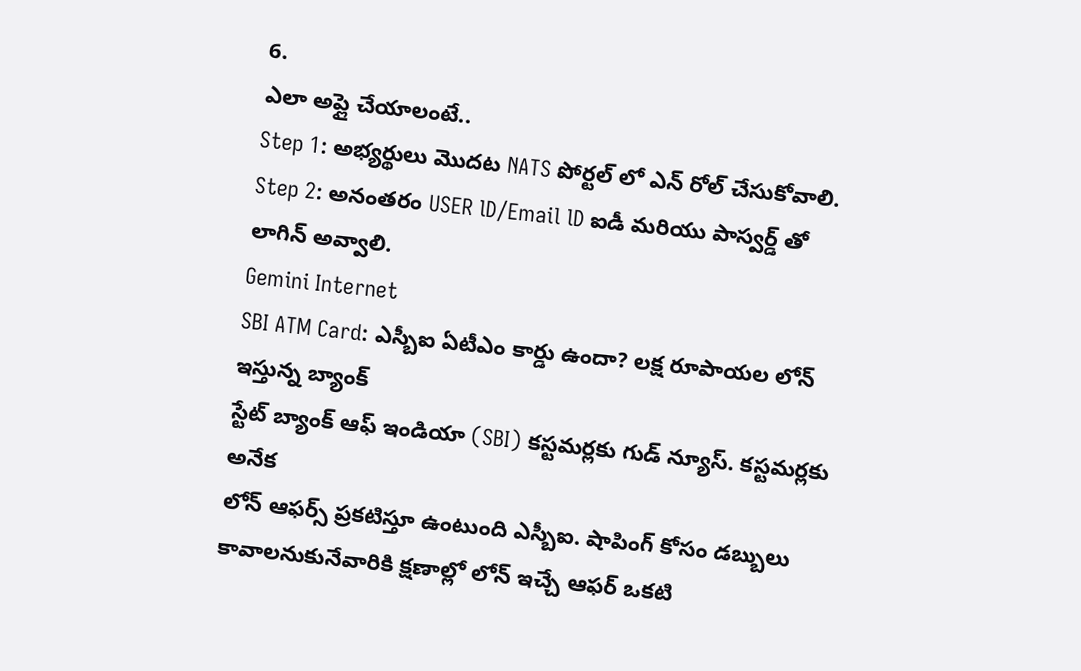6.
ఎలా అప్లై చేయాలంటే..
Step 1: అభ్యర్థులు మొదట NATS పోర్టల్ లో ఎన్ రోల్ చేసుకోవాలి.
Step 2: అనంతరం USER lD/Email lD ఐడీ మరియు పాస్వర్డ్ తో లాగిన్ అవ్వాలి.
Gemini Internet
SBI ATM Card: ఎస్బీఐ ఏటీఎం కార్డు ఉందా? లక్ష రూపాయల లోన్ ఇస్తున్న బ్యాంక్
స్టేట్ బ్యాంక్ ఆఫ్ ఇండియా (SBI) కస్టమర్లకు గుడ్ న్యూస్. కస్టమర్లకు అనేక
లోన్ ఆఫర్స్ ప్రకటిస్తూ ఉంటుంది ఎస్బీఐ. షాపింగ్ కోసం డబ్బులు
కావాలనుకునేవారికి క్షణాల్లో లోన్ ఇచ్చే ఆఫర్ ఒకటి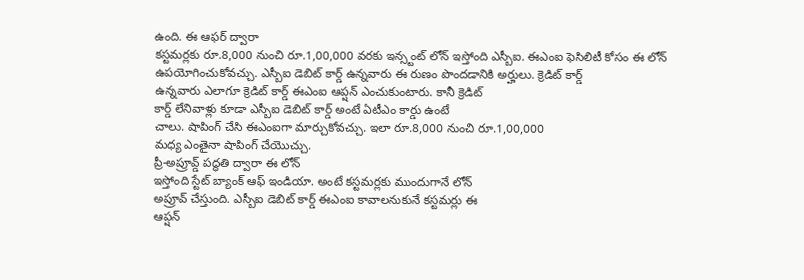ఉంది. ఈ ఆఫర్ ద్వారా
కస్టమర్లకు రూ.8,000 నుంచి రూ.1,00,000 వరకు ఇన్స్టంట్ లోన్ ఇస్తోంది ఎస్బీఐ. ఈఎంఐ ఫెసిలిటీ కోసం ఈ లోన్ ఉపయోగించుకోవచ్చు. ఎస్బీఐ డెబిట్ కార్డ్ ఉన్నవారు ఈ రుణం పొందడానికి అర్హులు. క్రెడిట్ కార్డ్
ఉన్నవారు ఎలాగూ క్రెడిట్ కార్డ్ ఈఎంఐ ఆప్షన్ ఎంచుకుంటారు. కానీ క్రెడిట్
కార్డ్ లేనివాళ్లు కూడా ఎస్బీఐ డెబిట్ కార్డ్ అంటే ఏటీఎం కార్డు ఉంటే
చాలు. షాపింగ్ చేసి ఈఎంఐగా మార్చుకోవచ్చు. ఇలా రూ.8,000 నుంచి రూ.1,00,000
మధ్య ఎంతైనా షాపింగ్ చేయొచ్చు.
ప్రీ-అప్రూవ్డ్ పద్ధతి ద్వారా ఈ లోన్
ఇస్తోంది స్టేట్ బ్యాంక్ ఆఫ్ ఇండియా. అంటే కస్టమర్లకు ముందుగానే లోన్
అప్రూవ్ చేస్తుంది. ఎస్బీఐ డెబిట్ కార్డ్ ఈఎంఐ కావాలనుకునే కస్టమర్లు ఈ
ఆప్షన్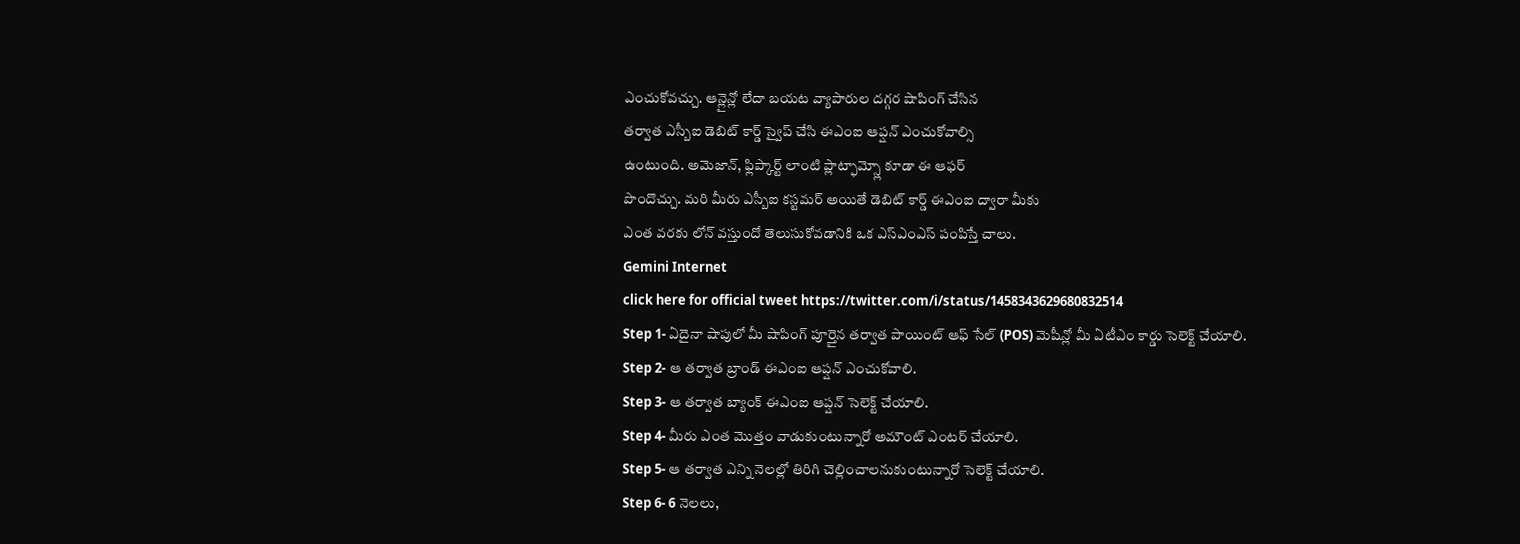ఎంచుకోవచ్చు. ఆన్లైన్లో లేదా బయట వ్యాపారుల దగ్గర షాపింగ్ చేసిన
తర్వాత ఎస్బీఐ డెబిట్ కార్డ్ స్వైప్ చేసి ఈఎంఐ ఆప్షన్ ఎంచుకోవాల్సి
ఉంటుంది. అమెజాన్, ఫ్లిప్కార్ట్ లాంటి ప్లాట్ఫామ్స్లో కూడా ఈ ఆఫర్
పొందొచ్చు. మరి మీరు ఎస్బీఐ కస్టమర్ అయితే డెబిట్ కార్డ్ ఈఎంఐ ద్వారా మీకు
ఎంత వరకు లోన్ వస్తుందో తెలుసుకోవడానికి ఒక ఎస్ఎంఎస్ పంపిస్తే చాలు.
Gemini Internet
click here for official tweet https://twitter.com/i/status/1458343629680832514
Step 1- ఏదైనా షాపులో మీ షాపింగ్ పూర్తైన తర్వాత పాయింట్ ఆఫ్ సేల్ (POS) మెషీన్లో మీ ఏటీఎం కార్డు సెలెక్ట్ చేయాలి.
Step 2- ఆ తర్వాత బ్రాండ్ ఈఎంఐ ఆప్షన్ ఎంచుకోవాలి.
Step 3- ఆ తర్వాత బ్యాంక్ ఈఎంఐ ఆప్షన్ సెలెక్ట్ చేయాలి.
Step 4- మీరు ఎంత మొత్తం వాడుకుంటున్నారో అమౌంట్ ఎంటర్ చేయాలి.
Step 5- ఆ తర్వాత ఎన్ని నెలల్లో తిరిగి చెల్లించాలనుకుంటున్నారో సెలెక్ట్ చేయాలి.
Step 6- 6 నెలలు,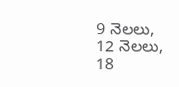9 నెలలు, 12 నెలలు, 18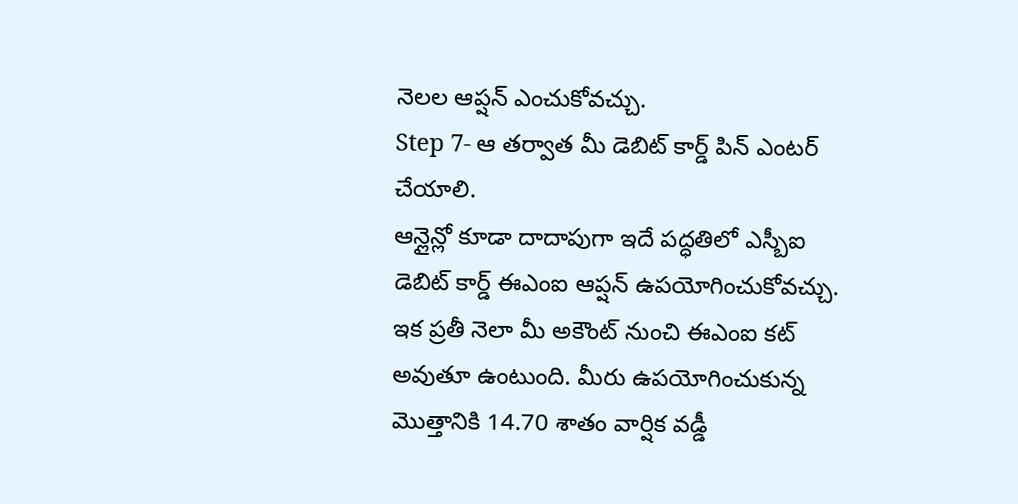నెలల ఆప్షన్ ఎంచుకోవచ్చు.
Step 7- ఆ తర్వాత మీ డెబిట్ కార్డ్ పిన్ ఎంటర్ చేయాలి.
ఆన్లైన్లో కూడా దాదాపుగా ఇదే పద్ధతిలో ఎస్బీఐ డెబిట్ కార్డ్ ఈఎంఐ ఆప్షన్ ఉపయోగించుకోవచ్చు. ఇక ప్రతీ నెలా మీ అకౌంట్ నుంచి ఈఎంఐ కట్ అవుతూ ఉంటుంది. మీరు ఉపయోగించుకున్న మొత్తానికి 14.70 శాతం వార్షిక వడ్డీ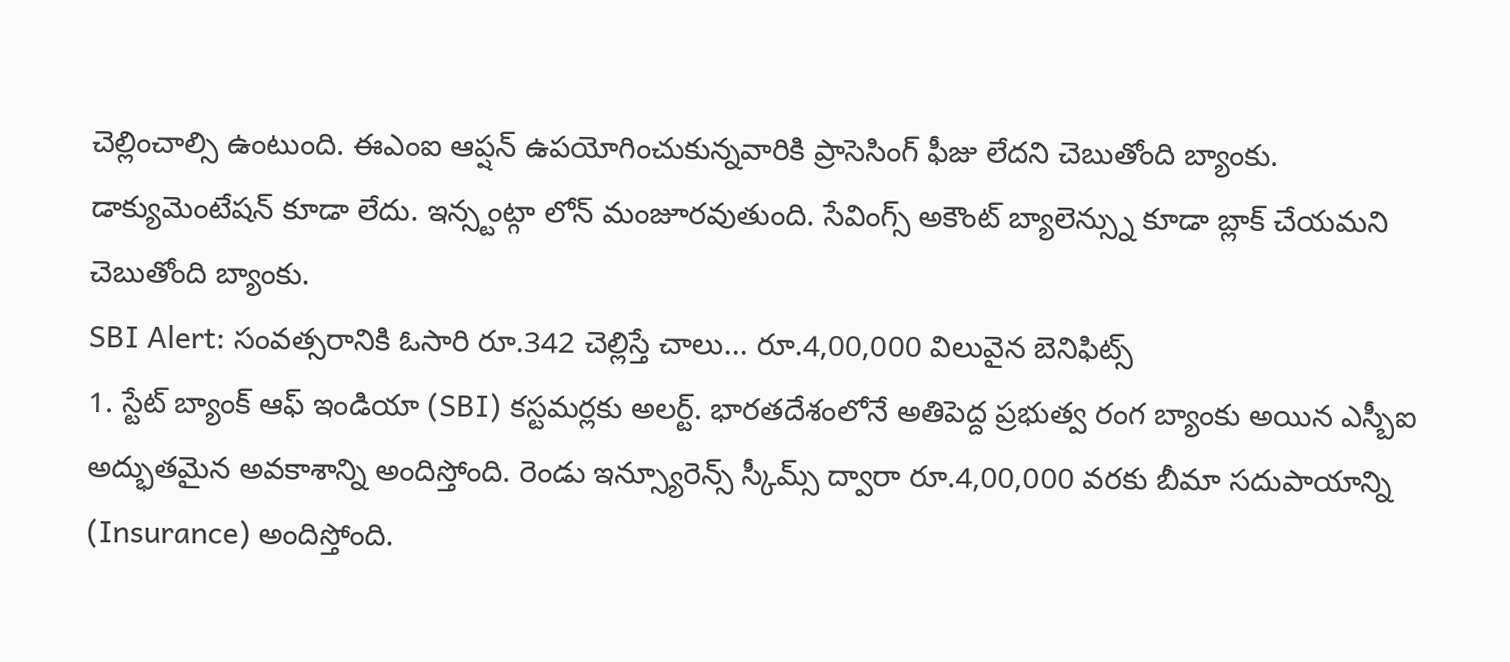చెల్లించాల్సి ఉంటుంది. ఈఎంఐ ఆప్షన్ ఉపయోగించుకున్నవారికి ప్రాసెసింగ్ ఫీజు లేదని చెబుతోంది బ్యాంకు. డాక్యుమెంటేషన్ కూడా లేదు. ఇన్స్టంట్గా లోన్ మంజూరవుతుంది. సేవింగ్స్ అకౌంట్ బ్యాలెన్స్ను కూడా బ్లాక్ చేయమని చెబుతోంది బ్యాంకు.
SBI Alert: సంవత్సరానికి ఓసారి రూ.342 చెల్లిస్తే చాలు... రూ.4,00,000 విలువైన బెనిఫిట్స్
1. స్టేట్ బ్యాంక్ ఆఫ్ ఇండియా (SBI) కస్టమర్లకు అలర్ట్. భారతదేశంలోనే అతిపెద్ద ప్రభుత్వ రంగ బ్యాంకు అయిన ఎస్బీఐ అద్భుతమైన అవకాశాన్ని అందిస్తోంది. రెండు ఇన్స్యూరెన్స్ స్కీమ్స్ ద్వారా రూ.4,00,000 వరకు బీమా సదుపాయాన్ని (Insurance) అందిస్తోంది.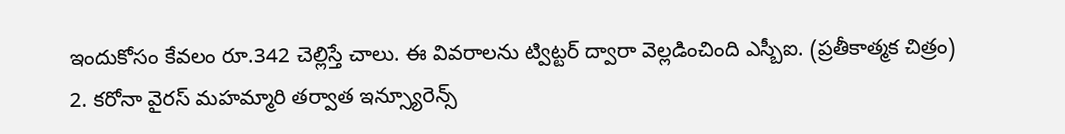ఇందుకోసం కేవలం రూ.342 చెల్లిస్తే చాలు. ఈ వివరాలను ట్విట్టర్ ద్వారా వెల్లడించింది ఎస్బీఐ. (ప్రతీకాత్మక చిత్రం)
2. కరోనా వైరస్ మహమ్మారి తర్వాత ఇన్స్యూరెన్స్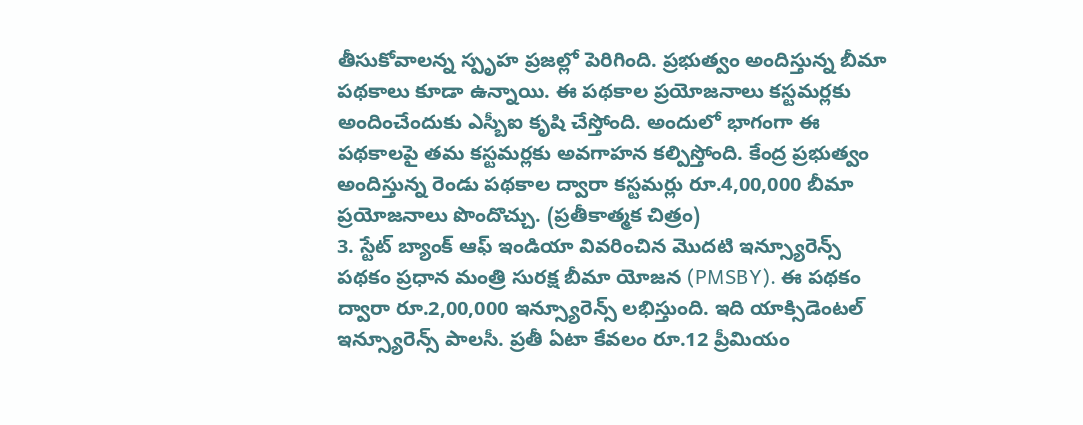తీసుకోవాలన్న స్పృహ ప్రజల్లో పెరిగింది. ప్రభుత్వం అందిస్తున్న బీమా పథకాలు కూడా ఉన్నాయి. ఈ పథకాల ప్రయోజనాలు కస్టమర్లకు అందించేందుకు ఎస్బీఐ కృషి చేస్తోంది. అందులో భాగంగా ఈ పథకాలపై తమ కస్టమర్లకు అవగాహన కల్పిస్తోంది. కేంద్ర ప్రభుత్వం అందిస్తున్న రెండు పథకాల ద్వారా కస్టమర్లు రూ.4,00,000 బీమా ప్రయోజనాలు పొందొచ్చు. (ప్రతీకాత్మక చిత్రం)
3. స్టేట్ బ్యాంక్ ఆఫ్ ఇండియా వివరించిన మొదటి ఇన్స్యూరెన్స్ పథకం ప్రధాన మంత్రి సురక్ష బీమా యోజన (PMSBY). ఈ పథకం ద్వారా రూ.2,00,000 ఇన్స్యూరెన్స్ లభిస్తుంది. ఇది యాక్సిడెంటల్ ఇన్స్యూరెన్స్ పాలసీ. ప్రతీ ఏటా కేవలం రూ.12 ప్రీమియం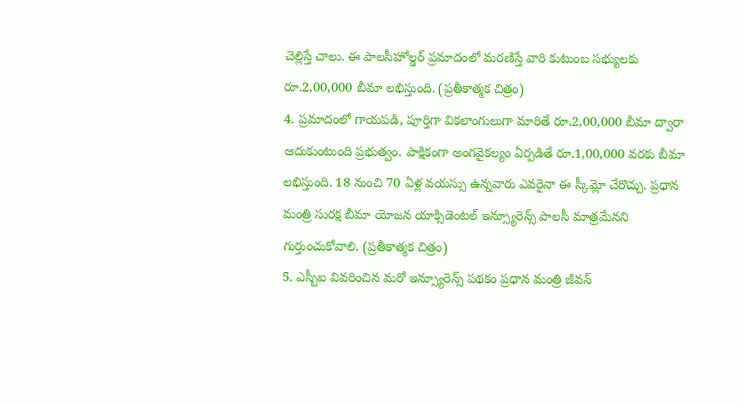చెల్లిస్తే చాలు. ఈ పాలసీహోల్డర్ ప్రమాదంలో మరణిస్తే వారి కుటుంబ సభ్యులకు రూ.2,00,000 బీమా లభిస్తుంది. (ప్రతీకాత్మక చిత్రం)
4. ప్రమాదంలో గాయపడి, పూర్తిగా వికలాంగులుగా మారితే రూ.2,00,000 బీమా ద్వారా ఆదుకుంటుంది ప్రభుత్వం. పాక్షికంగా అంగవైకల్యం ఏర్పడితే రూ.1,00,000 వరకు బీమా లభిస్తుంది. 18 నుంచి 70 ఏళ్ల వయస్సు ఉన్నవారు ఎవరైనా ఈ స్కీమ్లో చేరొచ్చు. ప్రధాన మంత్రి సురక్ష బీమా యోజన యాక్సిడెంటల్ ఇన్స్యూరెన్స్ పాలసీ మాత్రమేనని గుర్తుంచుకోవాలి. (ప్రతీకాత్మక చిత్రం)
5. ఎస్బీఐ వివరించిన మరో ఇన్స్యూరెన్స్ పథకం ప్రధాన మంత్రి జీవన్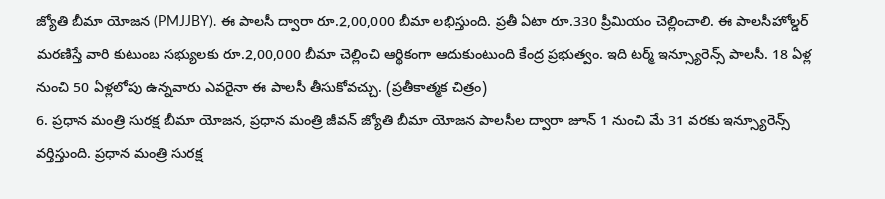జ్యోతి బీమా యోజన (PMJJBY). ఈ పాలసీ ద్వారా రూ.2,00,000 బీమా లభిస్తుంది. ప్రతీ ఏటా రూ.330 ప్రీమియం చెల్లించాలి. ఈ పాలసీహోల్డర్ మరణిస్తే వారి కుటుంబ సభ్యులకు రూ.2,00,000 బీమా చెల్లించి ఆర్థికంగా ఆదుకుంటుంది కేంద్ర ప్రభుత్వం. ఇది టర్మ్ ఇన్స్యూరెన్స్ పాలసీ. 18 ఏళ్ల నుంచి 50 ఏళ్లలోపు ఉన్నవారు ఎవరైనా ఈ పాలసీ తీసుకోవచ్చు. (ప్రతీకాత్మక చిత్రం)
6. ప్రధాన మంత్రి సురక్ష బీమా యోజన, ప్రధాన మంత్రి జీవన్ జ్యోతి బీమా యోజన పాలసీల ద్వారా జూన్ 1 నుంచి మే 31 వరకు ఇన్స్యూరెన్స్ వర్తిస్తుంది. ప్రధాన మంత్రి సురక్ష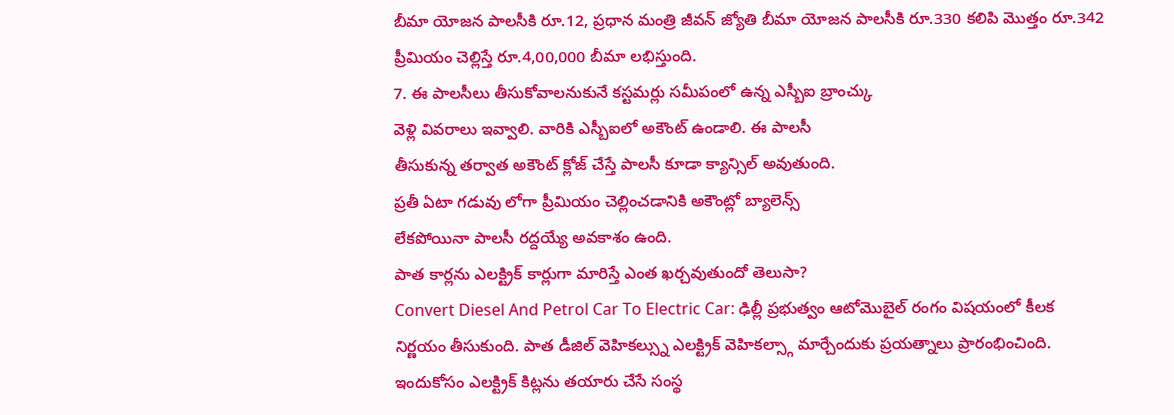బీమా యోజన పాలసీకి రూ.12, ప్రధాన మంత్రి జీవన్ జ్యోతి బీమా యోజన పాలసీకి రూ.330 కలిపి మొత్తం రూ.342 ప్రీమియం చెల్లిస్తే రూ.4,00,000 బీమా లభిస్తుంది.
7. ఈ పాలసీలు తీసుకోవాలనుకునే కస్టమర్లు సమీపంలో ఉన్న ఎస్బీఐ బ్రాంచ్కు
వెళ్లి వివరాలు ఇవ్వాలి. వారికి ఎస్బీఐలో అకౌంట్ ఉండాలి. ఈ పాలసీ
తీసుకున్న తర్వాత అకౌంట్ క్లోజ్ చేస్తే పాలసీ కూడా క్యాన్సిల్ అవుతుంది.
ప్రతీ ఏటా గడువు లోగా ప్రీమియం చెల్లించడానికి అకౌంట్లో బ్యాలెన్స్
లేకపోయినా పాలసీ రద్దయ్యే అవకాశం ఉంది.
పాత కార్లను ఎలక్ట్రిక్ కార్లుగా మారిస్తే ఎంత ఖర్చవుతుందో తెలుసా?
Convert Diesel And Petrol Car To Electric Car: ఢిల్లీ ప్రభుత్వం ఆటోమొబైల్ రంగం విషయంలో కీలక నిర్ణయం తీసుకుంది. పాత డీజిల్ వెహికల్స్ను ఎలక్ట్రిక్ వెహికల్స్గా మార్చేందుకు ప్రయత్నాలు ప్రారంభించింది. ఇందుకోసం ఎలక్ట్రిక్ కిట్లను తయారు చేసే సంస్థ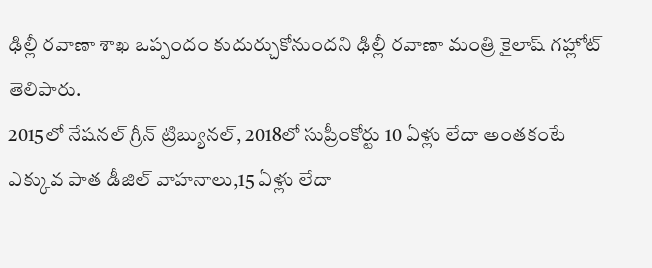ఢిల్లీ రవాణా శాఖ ఒప్పందం కుదుర్చుకోనుందని ఢిల్లీ రవాణా మంత్రి కైలాష్ గహ్లోట్ తెలిపారు.
2015లో నేషనల్ గ్రీన్ ట్రిబ్యునల్, 2018లో సుప్రీంకోర్టు 10 ఏళ్లు లేదా అంతకంటే ఎక్కువ పాత డీజిల్ వాహనాలు,15 ఏళ్లు లేదా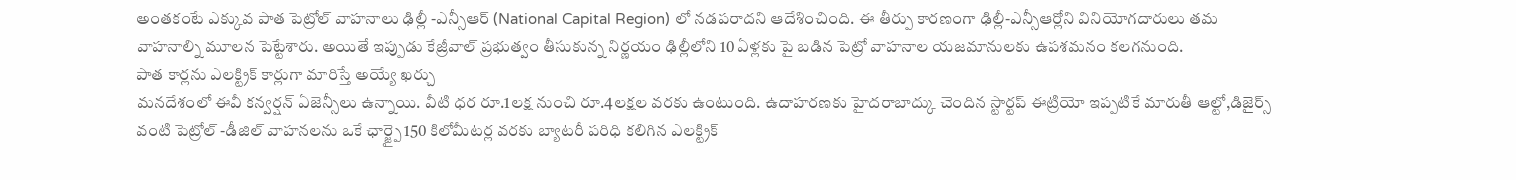అంతకంటే ఎక్కువ పాత పెట్రోల్ వాహనాలు ఢిల్లీ -ఎన్సీఆర్ (National Capital Region) లో నడపరాదని ఆదేశించింది. ఈ తీర్పు కారణంగా ఢిల్లీ-ఎన్సీఆర్లోని వినియోగదారులు తమ వాహనాల్ని మూలన పెట్టేశారు. అయితే ఇప్పుడు కేజ్రీవాల్ ప్రభుత్వం తీసుకున్న నిర్ణయం ఢిల్లీలోని 10 ఏళ్లకు పై బడిన పెట్రో వాహనాల యజమానులకు ఉపశమనం కలగనుంది.
పాత కార్లను ఎలక్ట్రిక్ కార్లుగా మారిస్తే అయ్యే ఖర్చు
మనదేశంలో ఈవీ కన్వర్షన్ ఏజెన్సీలు ఉన్నాయి. వీటి ధర రూ.1లక్ష నుంచి రూ.4లక్షల వరకు ఉంటుంది. ఉదాహరణకు హైదరాబాద్కు చెందిన స్టార్టప్ ఈట్రియో ఇప్పటికే మారుతీ ఆల్టో,డిజైర్స్ వంటి పెట్రోల్ -డీజిల్ వాహనలను ఒకే ఛార్జ్పై 150 కిలోమీటర్ల వరకు బ్యాటరీ పరిధి కలిగిన ఎలక్ట్రిక్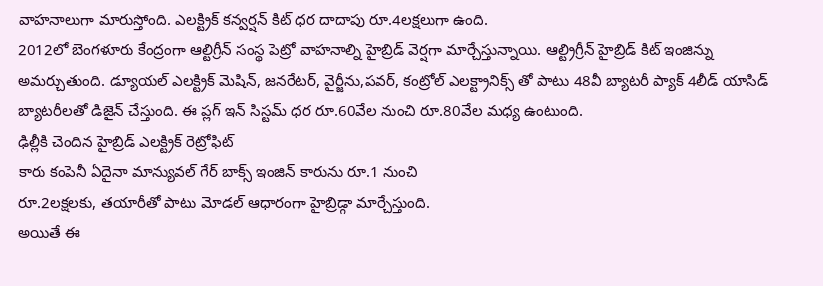వాహనాలుగా మారుస్తోంది. ఎలక్ట్రిక్ కన్వర్షన్ కిట్ ధర దాదాపు రూ.4లక్షలుగా ఉంది.
2012లో బెంగళూరు కేంద్రంగా ఆల్టిగ్రీన్ సంస్థ పెట్రో వాహనాల్ని హైబ్రిడ్ వెర్షగా మార్చేస్తున్నాయి. ఆల్ట్రిగ్రీన్ హైబ్రిడ్ కిట్ ఇంజిన్ను అమర్చుతుంది. డ్యూయల్ ఎలక్ట్రిక్ మెషిన్, జనరేటర్, వైర్జీను,పవర్, కంట్రోల్ ఎలక్ట్రానిక్స్ తో పాటు 48వీ బ్యాటరీ ప్యాక్ 4లీడ్ యాసిడ్ బ్యాటరీలతో డిజైన్ చేస్తుంది. ఈ ప్లగ్ ఇన్ సిస్టమ్ ధర రూ.60వేల నుంచి రూ.80వేల మధ్య ఉంటుంది.
ఢిల్లీకి చెందిన హైబ్రిడ్ ఎలక్ట్రిక్ రెట్రోఫిట్
కారు కంపెనీ ఏదైనా మాన్యువల్ గేర్ బాక్స్ ఇంజిన్ కారును రూ.1 నుంచి
రూ.2లక్షలకు, తయారీతో పాటు మోడల్ ఆధారంగా హైబ్రిడ్గా మార్చేస్తుంది.
అయితే ఈ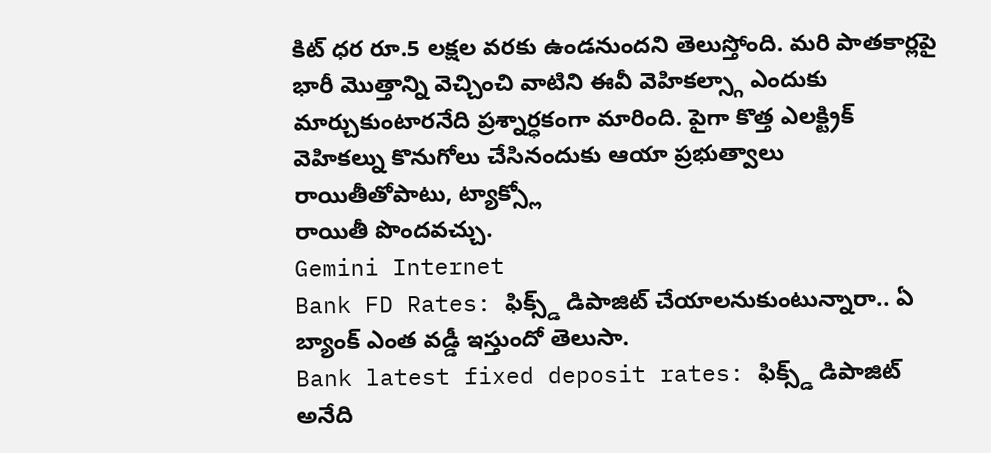కిట్ ధర రూ.5 లక్షల వరకు ఉండనుందని తెలుస్తోంది. మరి పాతకార్లపై
భారీ మొత్తాన్ని వెచ్చించి వాటిని ఈవీ వెహికల్స్గా ఎందుకు
మార్చుకుంటారనేది ప్రశ్నార్ధకంగా మారింది. పైగా కొత్త ఎలక్ట్రిక్
వెహికల్ను కొనుగోలు చేసినందుకు ఆయా ప్రభుత్వాలు రాయితీతోపాటు, ట్యాక్స్లో
రాయితీ పొందవచ్చు.
Gemini Internet
Bank FD Rates: ఫిక్స్డ్ డిపాజిట్ చేయాలనుకుంటున్నారా.. ఏ బ్యాంక్ ఎంత వడ్డీ ఇస్తుందో తెలుసా.
Bank latest fixed deposit rates: ఫిక్స్డ్ డిపాజిట్ అనేది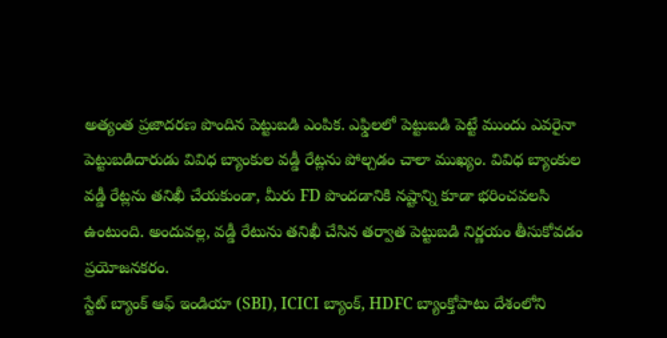అత్యంత ప్రజాదరణ పొందిన పెట్టుబడి ఎంపిక. ఎఫ్డిలలో పెట్టుబడి పెట్టే ముందు ఎవరైనా పెట్టుబడిదారుడు వివిధ బ్యాంకుల వడ్డీ రేట్లను పోల్చడం చాలా ముఖ్యం. వివిధ బ్యాంకుల వడ్డీ రేట్లను తనిఖీ చేయకుండా, మీరు FD పొందడానికి నష్టాన్ని కూడా భరించవలసి ఉంటుంది. అందువల్ల, వడ్డీ రేటును తనిఖీ చేసిన తర్వాత పెట్టుబడి నిర్ణయం తీసుకోవడం ప్రయోజనకరం.
స్టేట్ బ్యాంక్ ఆఫ్ ఇండియా (SBI), ICICI బ్యాంక్, HDFC బ్యాంక్తోపాటు దేశంలోని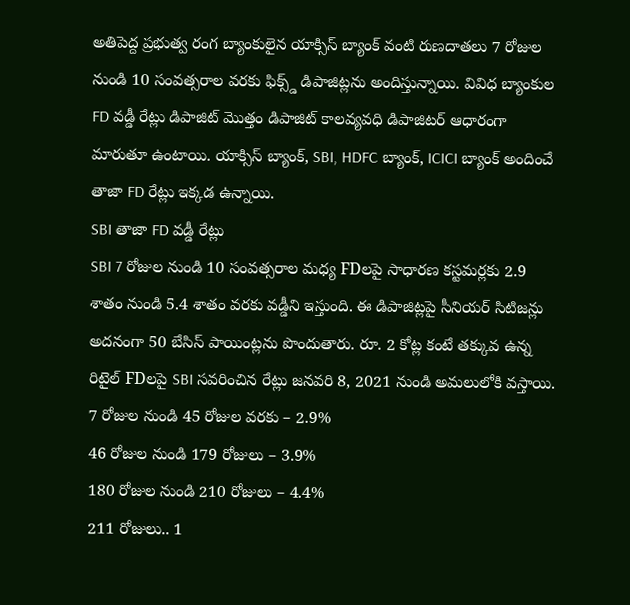అతిపెద్ద ప్రభుత్వ రంగ బ్యాంకులైన యాక్సిస్ బ్యాంక్ వంటి రుణదాతలు 7 రోజుల నుండి 10 సంవత్సరాల వరకు ఫిక్స్డ్ డిపాజిట్లను అందిస్తున్నాయి. వివిధ బ్యాంకుల FD వడ్డీ రేట్లు డిపాజిట్ మొత్తం డిపాజిట్ కాలవ్యవధి డిపాజిటర్ ఆధారంగా మారుతూ ఉంటాయి. యాక్సిస్ బ్యాంక్, SBI, HDFC బ్యాంక్, ICICI బ్యాంక్ అందించే తాజా FD రేట్లు ఇక్కడ ఉన్నాయి.
SBI తాజా FD వడ్డీ రేట్లు
SBI 7 రోజుల నుండి 10 సంవత్సరాల మధ్య FDలపై సాధారణ కస్టమర్లకు 2.9 శాతం నుండి 5.4 శాతం వరకు వడ్డీని ఇస్తుంది. ఈ డిపాజిట్లపై సీనియర్ సిటిజన్లు అదనంగా 50 బేసిస్ పాయింట్లను పొందుతారు. రూ. 2 కోట్ల కంటే తక్కువ ఉన్న రిటైల్ FDలపై SBI సవరించిన రేట్లు జనవరి 8, 2021 నుండి అమలులోకి వస్తాయి.
7 రోజుల నుండి 45 రోజుల వరకు – 2.9%
46 రోజుల నుండి 179 రోజులు – 3.9%
180 రోజుల నుండి 210 రోజులు – 4.4%
211 రోజులు.. 1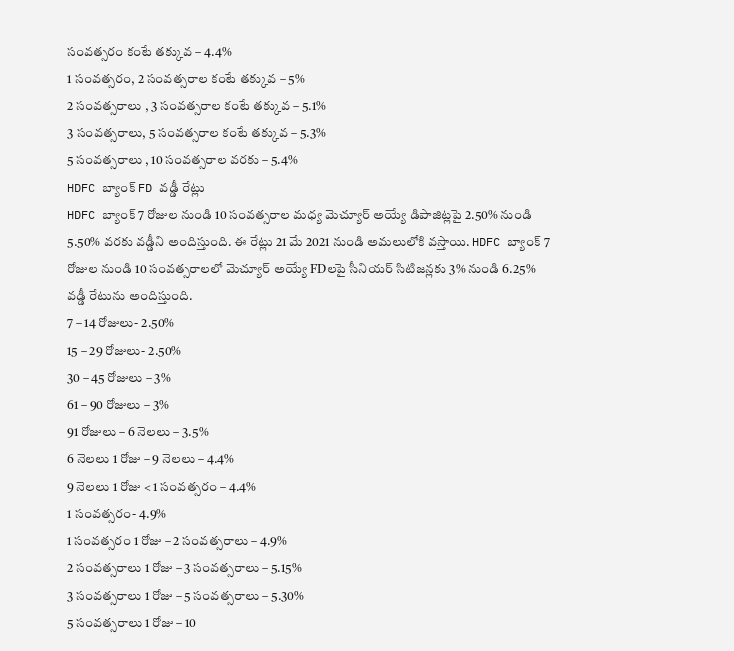సంవత్సరం కంటే తక్కువ – 4.4%
1 సంవత్సరం, 2 సంవత్సరాల కంటే తక్కువ – 5%
2 సంవత్సరాలు , 3 సంవత్సరాల కంటే తక్కువ – 5.1%
3 సంవత్సరాలు, 5 సంవత్సరాల కంటే తక్కువ – 5.3%
5 సంవత్సరాలు , 10 సంవత్సరాల వరకు – 5.4%
HDFC బ్యాంక్ FD వడ్డీ రేట్లు
HDFC బ్యాంక్ 7 రోజుల నుండి 10 సంవత్సరాల మధ్య మెచ్యూర్ అయ్యే డిపాజిట్లపై 2.50% నుండి 5.50% వరకు వడ్డీని అందిస్తుంది. ఈ రేట్లు 21 మే 2021 నుండి అమలులోకి వస్తాయి. HDFC బ్యాంక్ 7 రోజుల నుండి 10 సంవత్సరాలలో మెచ్యూర్ అయ్యే FDలపై సీనియర్ సిటిజన్లకు 3% నుండి 6.25% వడ్డీ రేటును అందిస్తుంది.
7 – 14 రోజులు- 2.50%
15 – 29 రోజులు- 2.50%
30 – 45 రోజులు – 3%
61 – 90 రోజులు – 3%
91 రోజులు – 6 నెలలు – 3.5%
6 నెలలు 1 రోజు – 9 నెలలు – 4.4%
9 నెలలు 1 రోజు < 1 సంవత్సరం – 4.4%
1 సంవత్సరం- 4.9%
1 సంవత్సరం 1 రోజు – 2 సంవత్సరాలు – 4.9%
2 సంవత్సరాలు 1 రోజు – 3 సంవత్సరాలు – 5.15%
3 సంవత్సరాలు 1 రోజు – 5 సంవత్సరాలు – 5.30%
5 సంవత్సరాలు 1 రోజు – 10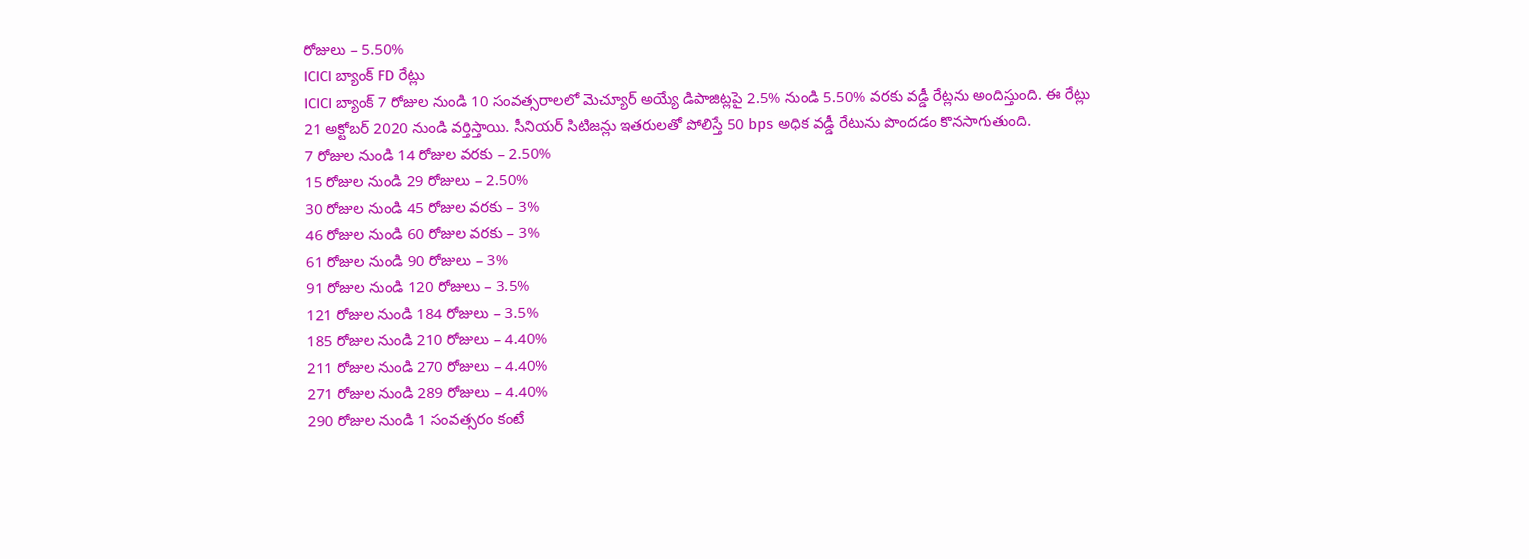రోజులు – 5.50%
ICICI బ్యాంక్ FD రేట్లు
ICICI బ్యాంక్ 7 రోజుల నుండి 10 సంవత్సరాలలో మెచ్యూర్ అయ్యే డిపాజిట్లపై 2.5% నుండి 5.50% వరకు వడ్డీ రేట్లను అందిస్తుంది. ఈ రేట్లు 21 అక్టోబర్ 2020 నుండి వర్తిస్తాయి. సీనియర్ సిటిజన్లు ఇతరులతో పోలిస్తే 50 bps అధిక వడ్డీ రేటును పొందడం కొనసాగుతుంది.
7 రోజుల నుండి 14 రోజుల వరకు – 2.50%
15 రోజుల నుండి 29 రోజులు – 2.50%
30 రోజుల నుండి 45 రోజుల వరకు – 3%
46 రోజుల నుండి 60 రోజుల వరకు – 3%
61 రోజుల నుండి 90 రోజులు – 3%
91 రోజుల నుండి 120 రోజులు – 3.5%
121 రోజుల నుండి 184 రోజులు – 3.5%
185 రోజుల నుండి 210 రోజులు – 4.40%
211 రోజుల నుండి 270 రోజులు – 4.40%
271 రోజుల నుండి 289 రోజులు – 4.40%
290 రోజుల నుండి 1 సంవత్సరం కంటే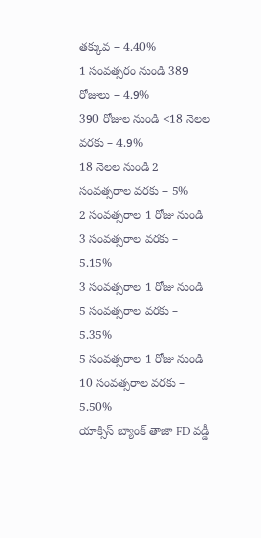తక్కువ – 4.40%
1 సంవత్సరం నుండి 389 రోజులు – 4.9%
390 రోజుల నుండి <18 నెలల వరకు – 4.9%
18 నెలల నుండి 2 సంవత్సరాల వరకు – 5%
2 సంవత్సరాల 1 రోజు నుండి 3 సంవత్సరాల వరకు – 5.15%
3 సంవత్సరాల 1 రోజు నుండి 5 సంవత్సరాల వరకు – 5.35%
5 సంవత్సరాల 1 రోజు నుండి 10 సంవత్సరాల వరకు – 5.50%
యాక్సిస్ బ్యాంక్ తాజా FD వడ్డీ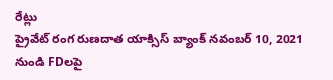రేట్లు
ప్రైవేట్ రంగ రుణదాత యాక్సిస్ బ్యాంక్ నవంబర్ 10, 2021 నుండి FDలపై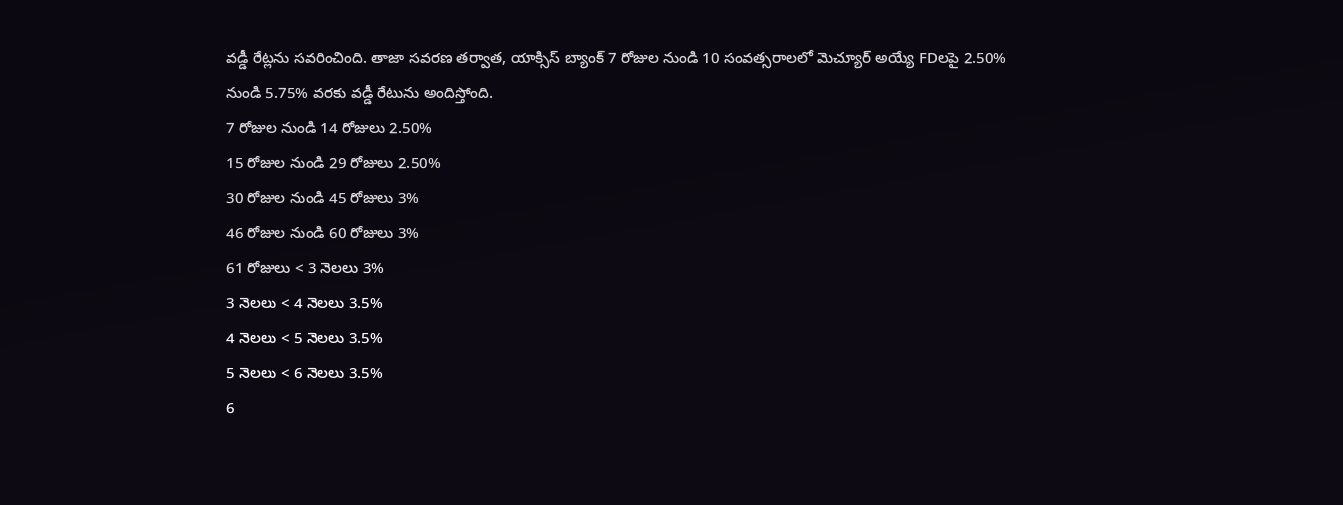వడ్డీ రేట్లను సవరించింది. తాజా సవరణ తర్వాత, యాక్సిస్ బ్యాంక్ 7 రోజుల నుండి 10 సంవత్సరాలలో మెచ్యూర్ అయ్యే FDలపై 2.50% నుండి 5.75% వరకు వడ్డీ రేటును అందిస్తోంది.
7 రోజుల నుండి 14 రోజులు 2.50%
15 రోజుల నుండి 29 రోజులు 2.50%
30 రోజుల నుండి 45 రోజులు 3%
46 రోజుల నుండి 60 రోజులు 3%
61 రోజులు < 3 నెలలు 3%
3 నెలలు < 4 నెలలు 3.5%
4 నెలలు < 5 నెలలు 3.5%
5 నెలలు < 6 నెలలు 3.5%
6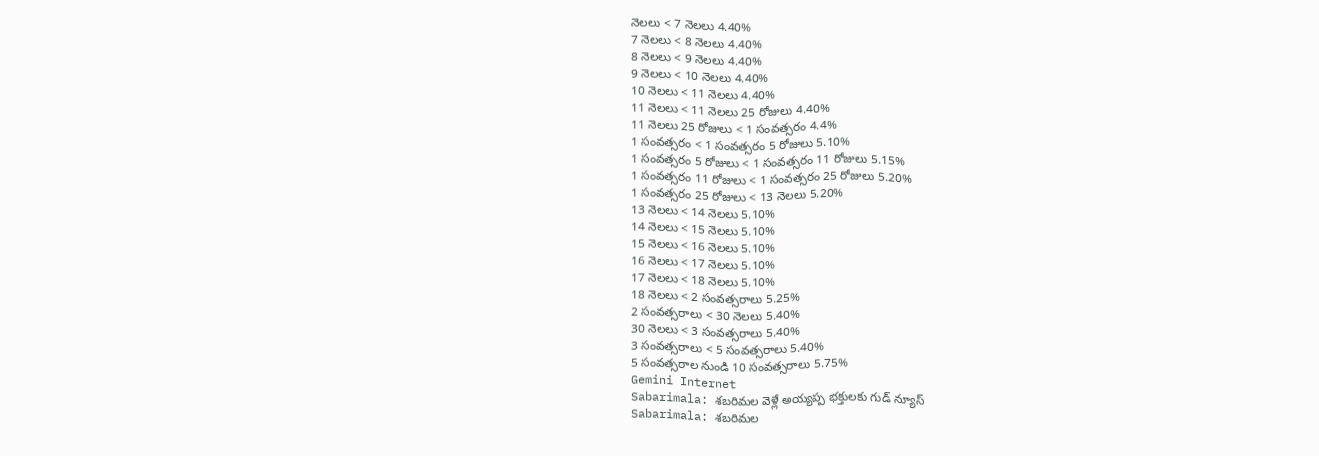నెలలు < 7 నెలలు 4.40%
7 నెలలు < 8 నెలలు 4.40%
8 నెలలు < 9 నెలలు 4.40%
9 నెలలు < 10 నెలలు 4.40%
10 నెలలు < 11 నెలలు 4.40%
11 నెలలు < 11 నెలలు 25 రోజులు 4.40%
11 నెలలు 25 రోజులు < 1 సంవత్సరం 4.4%
1 సంవత్సరం < 1 సంవత్సరం 5 రోజులు 5.10%
1 సంవత్సరం 5 రోజులు < 1 సంవత్సరం 11 రోజులు 5.15%
1 సంవత్సరం 11 రోజులు < 1 సంవత్సరం 25 రోజులు 5.20%
1 సంవత్సరం 25 రోజులు < 13 నెలలు 5.20%
13 నెలలు < 14 నెలలు 5.10%
14 నెలలు < 15 నెలలు 5.10%
15 నెలలు < 16 నెలలు 5.10%
16 నెలలు < 17 నెలలు 5.10%
17 నెలలు < 18 నెలలు 5.10%
18 నెలలు < 2 సంవత్సరాలు 5.25%
2 సంవత్సరాలు < 30 నెలలు 5.40%
30 నెలలు < 3 సంవత్సరాలు 5.40%
3 సంవత్సరాలు < 5 సంవత్సరాలు 5.40%
5 సంవత్సరాల నుండి 10 సంవత్సరాలు 5.75%
Gemini Internet
Sabarimala: శబరిమల వెళ్లే అయ్యప్ప భక్తులకు గుడ్ న్యూస్
Sabarimala: శబరిమల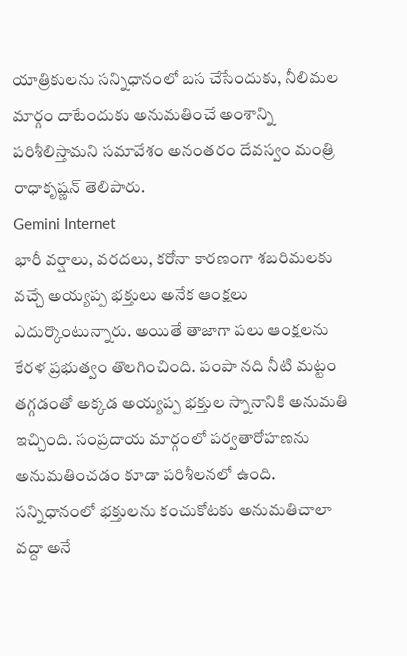యాత్రికులను సన్నిధానంలో బస చేసేందుకు, నీలిమల మార్గం దాటేందుకు అనుమతించే అంశాన్ని పరిశీలిస్తామని సమావేశం అనంతరం దేవస్వం మంత్రి రాధాకృష్ణన్ తెలిపారు.
Gemini Internet
భారీ వర్షాలు, వరదలు, కరోనా కారణంగా శబరిమలకు వచ్చే అయ్యప్ప భక్తులు అనేక ఆంక్షలు ఎదుర్కొంటున్నారు. అయితే తాజాగా పలు ఆంక్షలను కేరళ ప్రభుత్వం తొలగించింది. పంపా నది నీటి మట్టం తగ్గడంతో అక్కడ అయ్యప్ప భక్తుల స్నానానికి అనుమతి ఇచ్చింది. సంప్రదాయ మార్గంలో పర్వతారోహణను అనుమతించడం కూడా పరిశీలనలో ఉంది.
సన్నిధానంలో భక్తులను కంచుకోటకు అనుమతిచాలా వద్దా అనే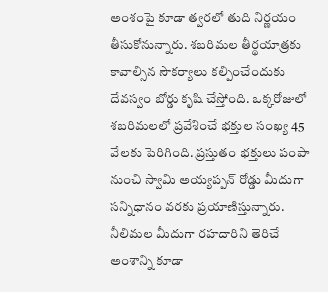అంశంపై కూడా త్వరలో తుది నిర్ణయం తీసుకోనున్నారు. శబరిమల తీర్థయాత్రకు కావాల్సిన సౌకర్యాలు కల్పించేందుకు దేవస్వం బోర్డు కృషి చేస్తోంది. ఒక్కరోజులో శబరిమలలో ప్రవేశించే భక్తుల సంఖ్య 45 వేలకు పెరిగింది. ప్రస్తుతం భక్తులు పంపా నుంచి స్వామి అయ్యప్పన్ రోడ్డు మీదుగా సన్నిధానం వరకు ప్రయాణిస్తున్నారు.
నీలిమల మీదుగా రహదారిని తెరిచే అంశాన్ని కూడా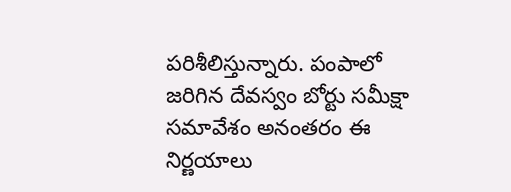పరిశీలిస్తున్నారు. పంపాలో జరిగిన దేవస్వం బోర్టు సమీక్షా సమావేశం అనంతరం ఈ నిర్ణయాలు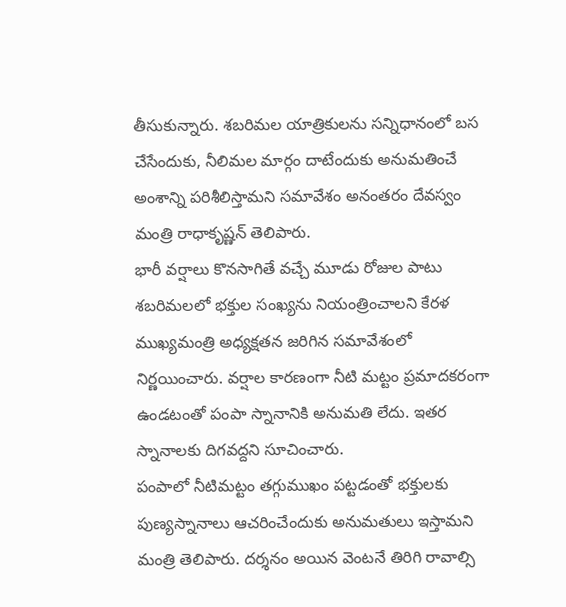తీసుకున్నారు. శబరిమల యాత్రికులను సన్నిధానంలో బస చేసేందుకు, నీలిమల మార్గం దాటేందుకు అనుమతించే అంశాన్ని పరిశీలిస్తామని సమావేశం అనంతరం దేవస్వం మంత్రి రాధాకృష్ణన్ తెలిపారు.
భారీ వర్షాలు కొనసాగితే వచ్చే మూడు రోజుల పాటు శబరిమలలో భక్తుల సంఖ్యను నియంత్రించాలని కేరళ ముఖ్యమంత్రి అధ్యక్షతన జరిగిన సమావేశంలో నిర్ణయించారు. వర్షాల కారణంగా నీటి మట్టం ప్రమాదకరంగా ఉండటంతో పంపా స్నానానికి అనుమతి లేదు. ఇతర స్నానాలకు దిగవద్దని సూచించారు.
పంపాలో నీటిమట్టం తగ్గుముఖం పట్టడంతో భక్తులకు పుణ్యస్నానాలు ఆచరించేందుకు అనుమతులు ఇస్తామని మంత్రి తెలిపారు. దర్శనం అయిన వెంటనే తిరిగి రావాల్సి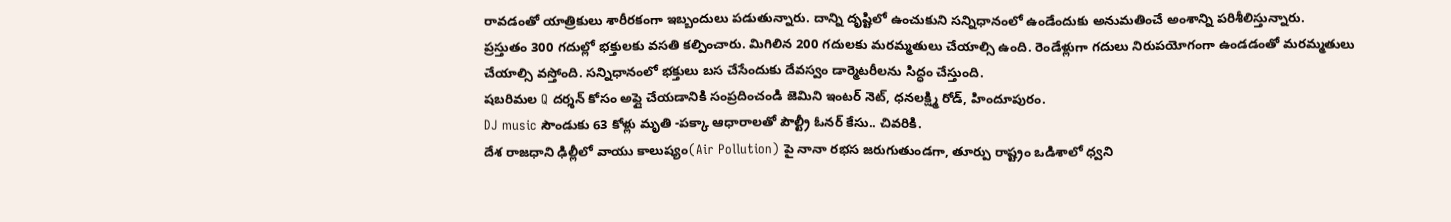రావడంతో యాత్రికులు శారీరకంగా ఇబ్బందులు పడుతున్నారు. దాన్ని దృష్టిలో ఉంచుకుని సన్నిధానంలో ఉండేందుకు అనుమతించే అంశాన్ని పరిశీలిస్తున్నారు.
ప్రస్తుతం 300 గదుల్లో భక్తులకు వసతి కల్పించారు. మిగిలిన 200 గదులకు మరమ్మతులు చేయాల్సి ఉంది. రెండేళ్లుగా గదులు నిరుపయోగంగా ఉండడంతో మరమ్మతులు చేయాల్సి వస్తోంది. సన్నిధానంలో భక్తులు బస చేసేందుకు దేవస్వం డార్మెటరీలను సిద్ధం చేస్తుంది.
షబరిమల Q దర్శన్ కోసం అప్లై చేయడానికి సంప్రదించండి జెమిని ఇంటర్ నెట్, ధనలక్ష్మి రోడ్, హిందూపురం.
DJ music సౌండుకు 63 కోళ్లు మృతి -పక్కా ఆధారాలతో పౌల్ట్రీ ఓనర్ కేసు.. చివరికి.
దేశ రాజధాని ఢిల్లీలో వాయు కాలుష్యం(Air Pollution) పై నానా రభస జరుగుతుండగా, తూర్పు రాష్ట్రం ఒడిశాలో ధ్వని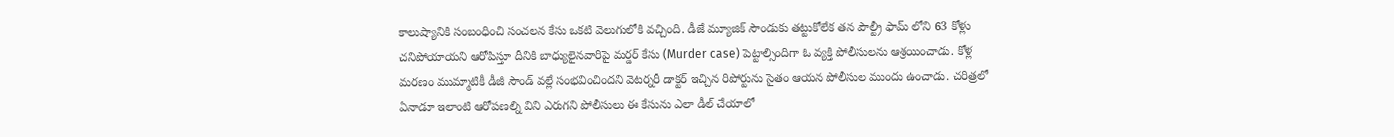కాలుష్యానికి సంబంధించి సంచలన కేసు ఒకటి వెలుగులోకి వచ్చింది. డీజే మ్యూజిక్ సౌండుకు తట్టుకోలేక తన పౌల్ట్రీ ఫామ్ లోని 63 కోళ్లు చనిపోయాయని ఆరోపిస్తూ దీనికి బాధ్యులైనవారిపై మర్డర్ కేసు (Murder case) పెట్టాల్సిందిగా ఓ వ్యక్తి పోలీసులను ఆశ్రయించాడు. కోళ్ల మరణం ముమ్మాటికీ డీజీ సౌండ్ వల్లే సంభవించిందని వెటర్నరీ డాక్టర్ ఇచ్చిన రిపోర్టును సైతం ఆయన పోలీసుల ముందు ఉంచాడు. చరిత్రలో ఏనాడూ ఇలాంటి ఆరోపణల్ని విని ఎరుగని పోలీసులు ఈ కేసును ఎలా డీల్ చేయాలో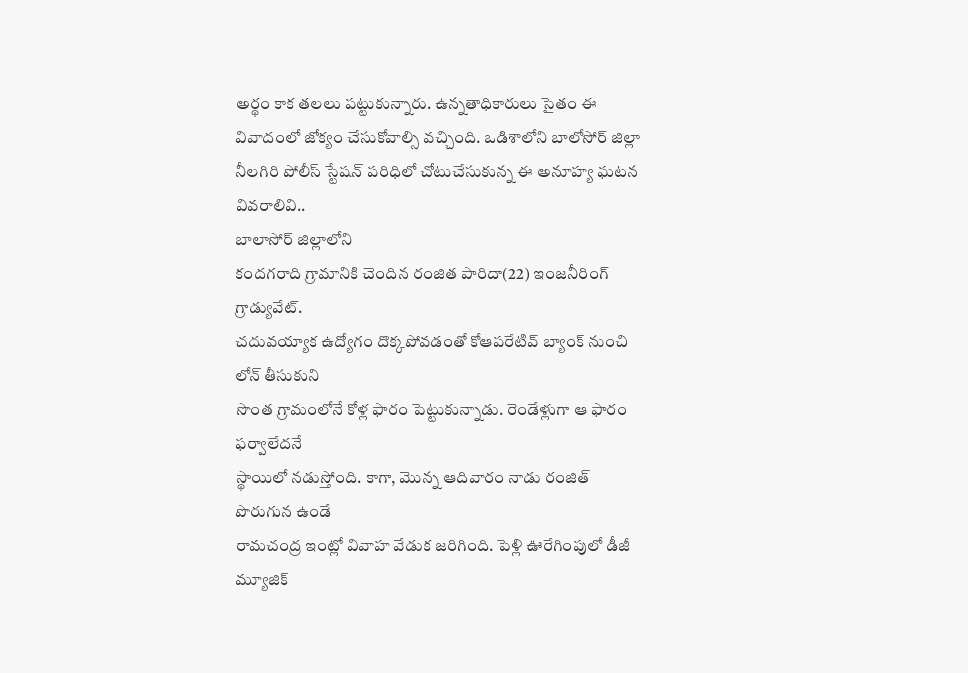అర్థం కాక తలలు పట్టుకున్నారు. ఉన్నతాధికారులు సైతం ఈ వివాదంలో జోక్యం చేసుకోవాల్సి వచ్చింది. ఒడిశాలోని బాలోసోర్ జిల్లా నీలగిరి పోలీస్ స్టేషన్ పరిధిలో చోటుచేసుకున్న ఈ అనూహ్య ఘటన వివరాలివి..
బాలాసోర్ జిల్లాలోని
కందగరాది గ్రామానికి చెందిన రంజిత పారిదా(22) ఇంజనీరింగ్ గ్రాడ్యువేట్.
చదువయ్యాక ఉద్యోగం దొక్కపోవడంతో కోఆపరేటివ్ బ్యాంక్ నుంచి లోన్ తీసుకుని
సొంత గ్రామంలోనే కోళ్ల ఫారం పెట్టుకున్నాడు. రెండేళ్లుగా ఆ ఫారం ఫర్వాలేదనే
స్థాయిలో నడుస్తోంది. కాగా, మొన్న ఆదివారం నాడు రంజిత్ పొరుగున ఉండే
రామచంద్ర ఇంట్లో వివాహ వేడుక జరిగింది. పెళ్లి ఊరేగింపులో డీజీ మ్యూజిక్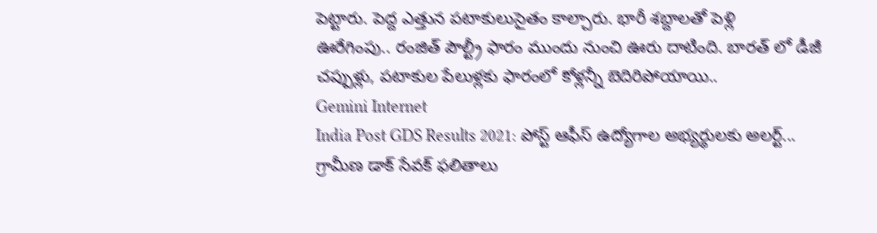పెట్టారు. పెద్ద ఎత్తున పటాకులుసైతం కాల్చారు. భారీ శబ్దాలతో పెళ్లి
ఊరేగింపు.. రంజిత్ పౌల్ట్రీ ఫారం ముందు నుంచి ఊరు దాటింది. బారత్ లో డీజీ
చప్పుళ్లు, పటాకుల పేలుళ్లకు ఫారంలో కోళ్లన్నీ బెదిరిపోయాయి..
Gemini Internet
India Post GDS Results 2021: పోస్ట్ ఆఫీస్ ఉద్యోగాల అభ్యర్థులకు అలర్ట్... గ్రామీణ డాక్ సేవక్ ఫలితాలు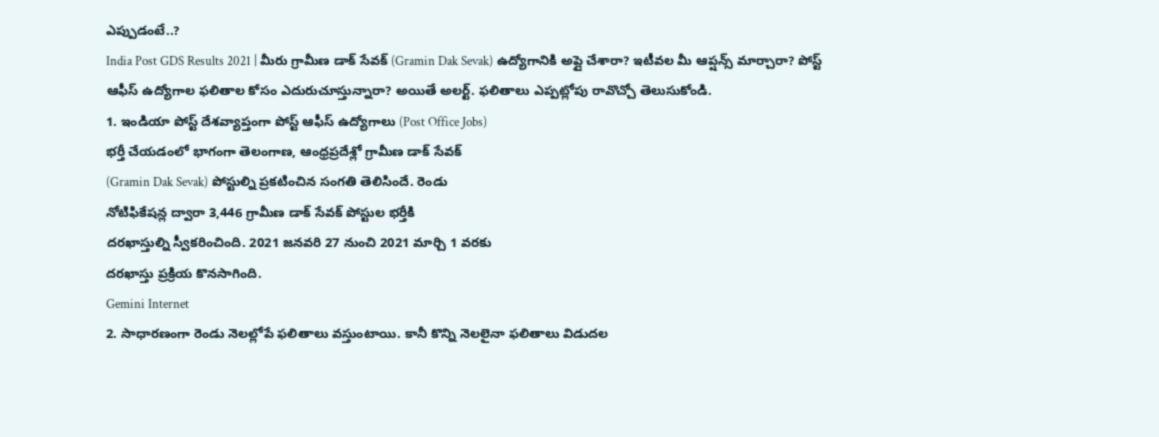ఎప్పుడంటే..?
India Post GDS Results 2021 | మీరు గ్రామీణ డాక్ సేవక్ (Gramin Dak Sevak) ఉద్యోగానికి అప్లై చేశారా? ఇటీవల మీ ఆప్షన్స్ మార్చారా? పోస్ట్ ఆఫీస్ ఉద్యోగాల ఫలితాల కోసం ఎదురుచూస్తున్నారా? అయితే అలర్ట్. ఫలితాలు ఎప్పట్లోపు రావొచ్చో తెలుసుకోండి.
1. ఇండియా పోస్ట్ దేశవ్యాప్తంగా పోస్ట్ ఆఫీస్ ఉద్యోగాలు (Post Office Jobs)
భర్తీ చేయడంలో భాగంగా తెలంగాణ, ఆంధ్రప్రదేశ్లో గ్రామీణ డాక్ సేవక్
(Gramin Dak Sevak) పోస్టుల్ని ప్రకటించిన సంగతి తెలిసిందే. రెండు
నోటిఫికేషన్ల ద్వారా 3,446 గ్రామీణ డాక్ సేవక్ పోస్టుల భర్తీకి
దరఖాస్తుల్ని స్వీకరించింది. 2021 జనవరి 27 నుంచి 2021 మార్చి 1 వరకు
దరఖాస్తు ప్రక్రియ కొనసాగింది.
Gemini Internet
2. సాధారణంగా రెండు నెలల్లోపే ఫలితాలు వస్తుంటాయి. కానీ కొన్ని నెలలైనా ఫలితాలు విడుదల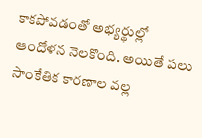కాకపోవడంతో అభ్యర్థుల్లో ఆందోళన నెలకొంది. అయితే పలు సాంకేతిక కారణాల వల్ల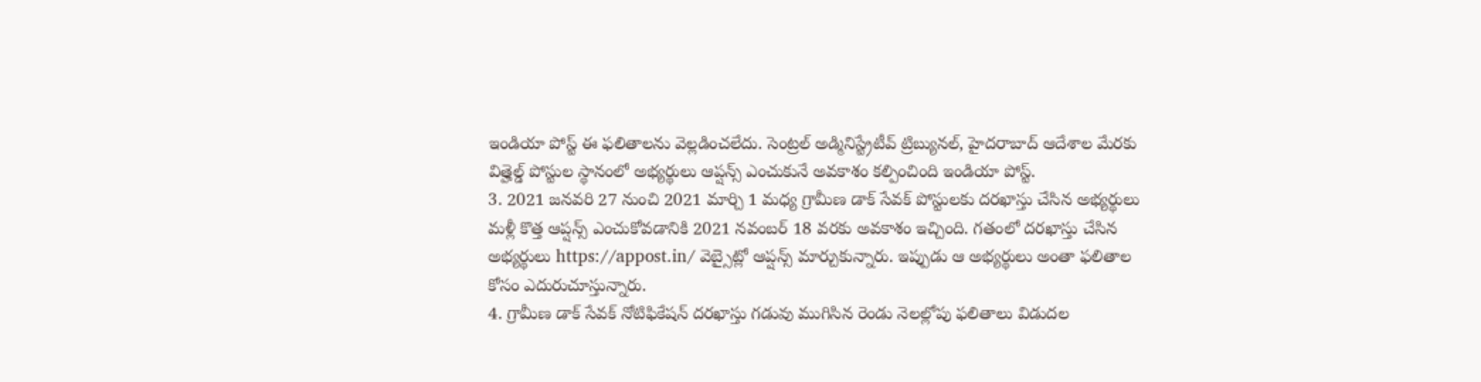ఇండియా పోస్ట్ ఈ ఫలితాలను వెల్లడించలేదు. సెంట్రల్ అడ్మినిస్ట్రేటీవ్ ట్రిబ్యునల్, హైదరాబాద్ ఆదేశాల మేరకు విత్హెల్డ్ పోస్టుల స్థానంలో అభ్యర్థులు ఆప్షన్స్ ఎంచుకునే అవకాశం కల్పించింది ఇండియా పోస్ట్.
3. 2021 జనవరి 27 నుంచి 2021 మార్చి 1 మధ్య గ్రామీణ డాక్ సేవక్ పోస్టులకు దరఖాస్తు చేసిన అభ్యర్థులు మళ్లీ కొత్త ఆప్షన్స్ ఎంచుకోవడానికి 2021 నవంబర్ 18 వరకు అవకాశం ఇచ్చింది. గతంలో దరఖాస్తు చేసిన అభ్యర్థులు https://appost.in/ వెబ్సైట్లో ఆప్షన్స్ మార్చుకున్నారు. ఇప్పుడు ఆ అభ్యర్థులు అంతా ఫలితాల కోసం ఎదురుచూస్తున్నారు.
4. గ్రామీణ డాక్ సేవక్ నోటిఫికేషన్ దరఖాస్తు గడువు ముగిసిన రెండు నెలల్లోపు ఫలితాలు విడుదల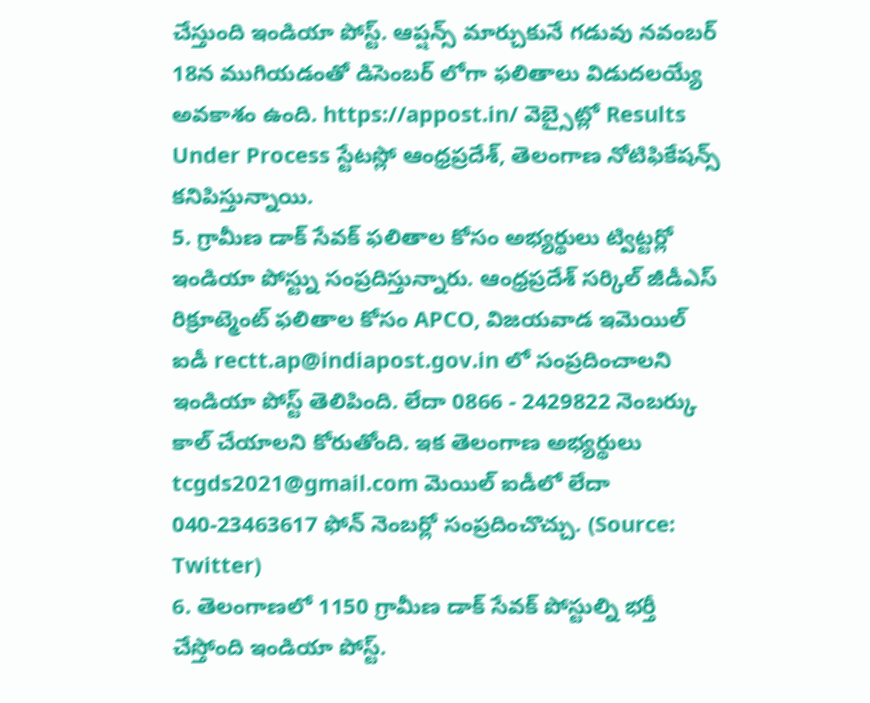చేస్తుంది ఇండియా పోస్ట్. ఆప్షన్స్ మార్చుకునే గడువు నవంబర్ 18న ముగియడంతో డిసెంబర్ లోగా ఫలితాలు విడుదలయ్యే అవకాశం ఉంది. https://appost.in/ వెబ్సైట్లో Results Under Process స్టేటస్లో ఆంధ్రప్రదేశ్, తెలంగాణ నోటిఫికేషన్స్ కనిపిస్తున్నాయి.
5. గ్రామీణ డాక్ సేవక్ ఫలితాల కోసం అభ్యర్థులు ట్విట్టర్లో ఇండియా పోస్ట్ను సంప్రదిస్తున్నారు. ఆంధ్రప్రదేశ్ సర్కిల్ జీడీఎస్ రిక్రూట్మెంట్ ఫలితాల కోసం APCO, విజయవాడ ఇమెయిల్ ఐడీ rectt.ap@indiapost.gov.in లో సంప్రదించాలని ఇండియా పోస్ట్ తెలిపింది. లేదా 0866 - 2429822 నెంబర్కు కాల్ చేయాలని కోరుతోంది. ఇక తెలంగాణ అభ్యర్థులు tcgds2021@gmail.com మెయిల్ ఐడీలో లేదా 040-23463617 ఫోన్ నెంబర్లో సంప్రదించొచ్చు. (Source: Twitter)
6. తెలంగాణలో 1150 గ్రామీణ డాక్ సేవక్ పోస్టుల్ని భర్తీ చేస్తోంది ఇండియా పోస్ట్.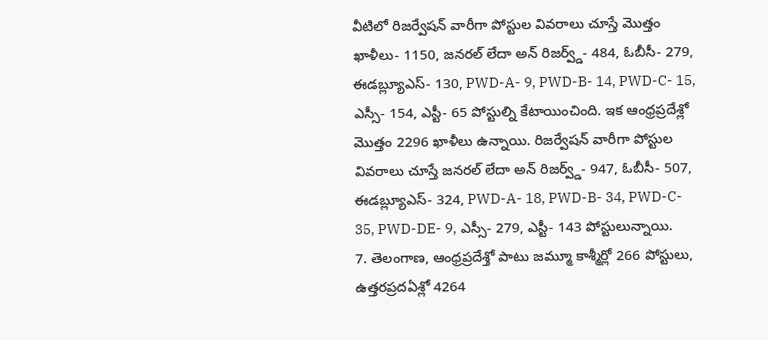వీటిలో రిజర్వేషన్ వారీగా పోస్టుల వివరాలు చూస్తే మొత్తం ఖాళీలు- 1150, జనరల్ లేదా అన్ రిజర్వ్డ్- 484, ఓబీసీ- 279, ఈడబ్ల్యూఎస్- 130, PWD-A- 9, PWD-B- 14, PWD-C- 15, ఎస్సీ- 154, ఎస్టీ- 65 పోస్టుల్ని కేటాయించింది. ఇక ఆంధ్రప్రదేశ్లో మొత్తం 2296 ఖాళీలు ఉన్నాయి. రిజర్వేషన్ వారీగా పోస్టుల వివరాలు చూస్తే జనరల్ లేదా అన్ రిజర్వ్డ్- 947, ఓబీసీ- 507, ఈడబ్ల్యూఎస్- 324, PWD-A- 18, PWD-B- 34, PWD-C- 35, PWD-DE- 9, ఎస్సీ- 279, ఎస్టీ- 143 పోస్టులున్నాయి.
7. తెలంగాణ, ఆంధ్రప్రదేశ్తో పాటు జమ్మూ కాశ్మీర్లో 266 పోస్టులు, ఉత్తరప్రదఏశ్లో 4264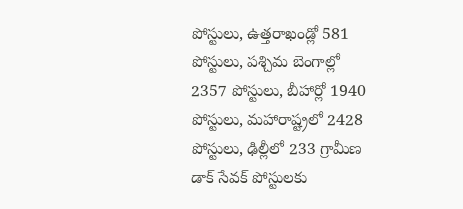పోస్టులు, ఉత్తరాఖండ్లో 581 పోస్టులు, పశ్చిమ బెంగాల్లో 2357 పోస్టులు, బీహార్లో 1940 పోస్టులు, మహారాష్ట్రలో 2428 పోస్టులు, ఢిల్లీలో 233 గ్రామీణ డాక్ సేవక్ పోస్టులకు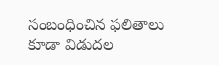సంబంధించిన ఫలితాలు కూడా విడుదల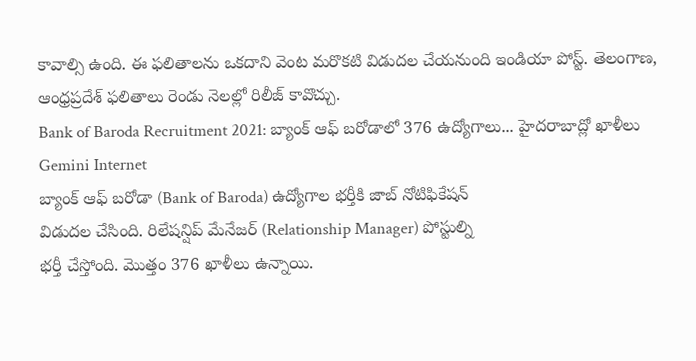కావాల్సి ఉంది. ఈ ఫలితాలను ఒకదాని వెంట మరొకటి విడుదల చేయనుంది ఇండియా పోస్ట్. తెలంగాణ, ఆంధ్రప్రదేశ్ ఫలితాలు రెండు నెలల్లో రిలీజ్ కావొచ్చు.
Bank of Baroda Recruitment 2021: బ్యాంక్ ఆఫ్ బరోడాలో 376 ఉద్యోగాలు... హైదరాబాద్లో ఖాళీలు
Gemini Internet
బ్యాంక్ ఆఫ్ బరోడా (Bank of Baroda) ఉద్యోగాల భర్తీకి జాబ్ నోటిఫికేషన్
విడుదల చేసింది. రిలేషన్షిప్ మేనేజర్ (Relationship Manager) పోస్టుల్ని
భర్తీ చేస్తోంది. మొత్తం 376 ఖాళీలు ఉన్నాయి.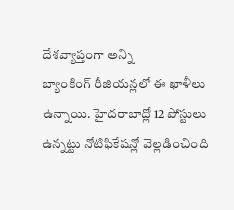దేశవ్యాప్తంగా అన్ని
బ్యాంకింగ్ రీజియన్లలో ఈ ఖాళీలు ఉన్నాయి. హైదరాబాద్లో 12 పోస్టులు
ఉన్నట్టు నోటిఫికేషన్లో వెల్లడించింది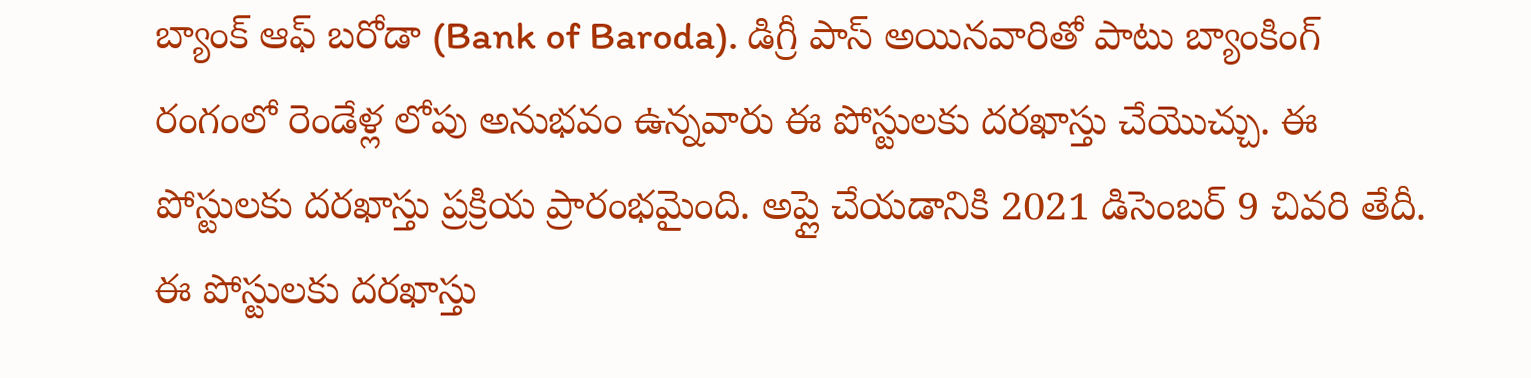బ్యాంక్ ఆఫ్ బరోడా (Bank of Baroda). డిగ్రీ పాస్ అయినవారితో పాటు బ్యాంకింగ్ రంగంలో రెండేళ్ల లోపు అనుభవం ఉన్నవారు ఈ పోస్టులకు దరఖాస్తు చేయొచ్చు. ఈ పోస్టులకు దరఖాస్తు ప్రక్రియ ప్రారంభమైంది. అప్లై చేయడానికి 2021 డిసెంబర్ 9 చివరి తేదీ. ఈ పోస్టులకు దరఖాస్తు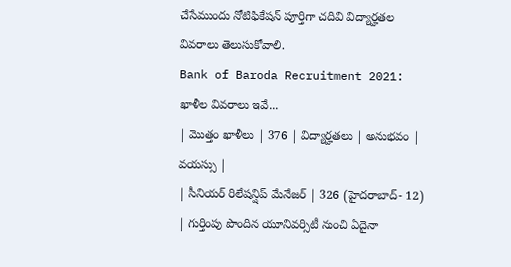చేసేముందు నోటిఫికేషన్ పూర్తిగా చదివి విద్యార్హతల వివరాలు తెలుసుకోవాలి.
Bank of Baroda Recruitment 2021: ఖాళీల వివరాలు ఇవే...
| మొత్తం ఖాళీలు | 376 | విద్యార్హతలు | అనుభవం | వయస్సు |
| సీనియర్ రిలేషన్షిప్ మేనేజర్ | 326 (హైదరాబాద్- 12) | గుర్తింపు పొందిన యూనివర్సిటీ నుంచి ఏదైనా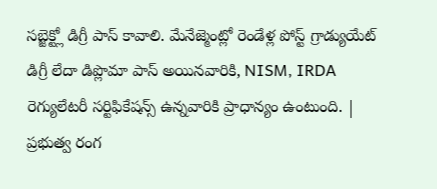సబ్జెక్ట్లో డిగ్రీ పాస్ కావాలి. మేనేజ్మెంట్లో రెండేళ్ల పోస్ట్ గ్రాడ్యుయేట్ డిగ్రీ లేదా డిప్లొమా పాస్ అయినవారికి, NISM, IRDA రెగ్యులేటరీ సర్టిఫికేషన్స్ ఉన్నవారికి ప్రాధాన్యం ఉంటుంది. | ప్రభుత్వ రంగ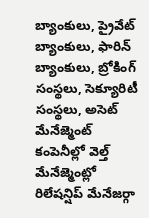బ్యాంకులు, ప్రైవేట్ బ్యాంకులు, ఫారిన్ బ్యాంకులు, బ్రోకింగ్ సంస్థలు, సెక్యూరిటీ సంస్థలు, అసెట్ మేనేజ్మెంట్ కంపెనీల్లో వెల్త్ మేనేజ్మెంట్లో రిలేషన్షిప్ మేనేజర్గా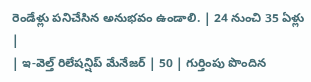రెండేళ్లు పనిచేసిన అనుభవం ఉండాలి. | 24 నుంచి 35 ఏళ్లు |
| ఇ-వెల్త్ రిలేషన్షిప్ మేనేజర్ | 50 | గుర్తింపు పొందిన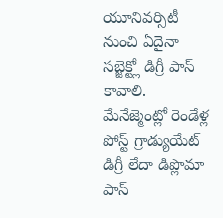యూనివర్సిటీ నుంచి ఏదైనా సబ్జెక్ట్లో డిగ్రీ పాస్ కావాలి. మేనేజ్మెంట్లో రెండేళ్ల పోస్ట్ గ్రాడ్యుయేట్ డిగ్రీ లేదా డిప్లొమా పాస్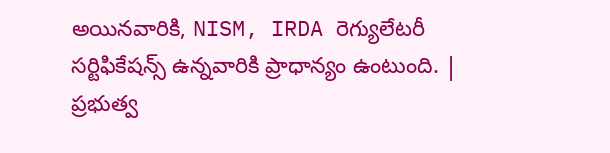అయినవారికి, NISM, IRDA రెగ్యులేటరీ సర్టిఫికేషన్స్ ఉన్నవారికి ప్రాధాన్యం ఉంటుంది. | ప్రభుత్వ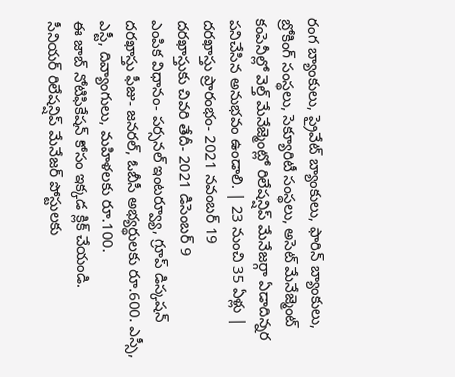రంగ బ్యాంకులు, ప్రైవేట్ బ్యాంకులు, ఫారిన్ బ్యాంకులు, బ్రోకింగ్ సంస్థలు, సెక్యూరిటీ సంస్థలు, అసెట్ మేనేజ్మెంట్ కంపెనీల్లో వెల్త్ మేనేజ్మెంట్లో రిలేషన్షిప్ మేనేజర్గా ఏడాదిన్నర పనిచేసిన అనుభవం ఉండాలి. | 23 నుంచి 35 ఏళ్లు |
దరఖాస్తు ప్రారంభం- 2021 నవంబర్ 19
దరఖాస్తుకు చివరి తేదీ- 2021 డిసెంబర్ 9
ఎంపిక విధానం- పర్సనల్ ఇంటర్వ్యూ, గ్రూప్ డిస్కషన్
దరఖాస్తు ఫీజు- జనరల్, ఓబీసీ అభ్యర్థులకు రూ.600. ఎస్సీ, ఎస్టీ, దివ్యాంగులు, మహిళలకు రూ.100.
ఈ జాబ్ నోటిఫికేషన్ కోసం ఇక్కడ క్లిక్ చేయండి.
సీనియర్ రిలేషన్షిప్ మేనేజర్ పోస్టులకు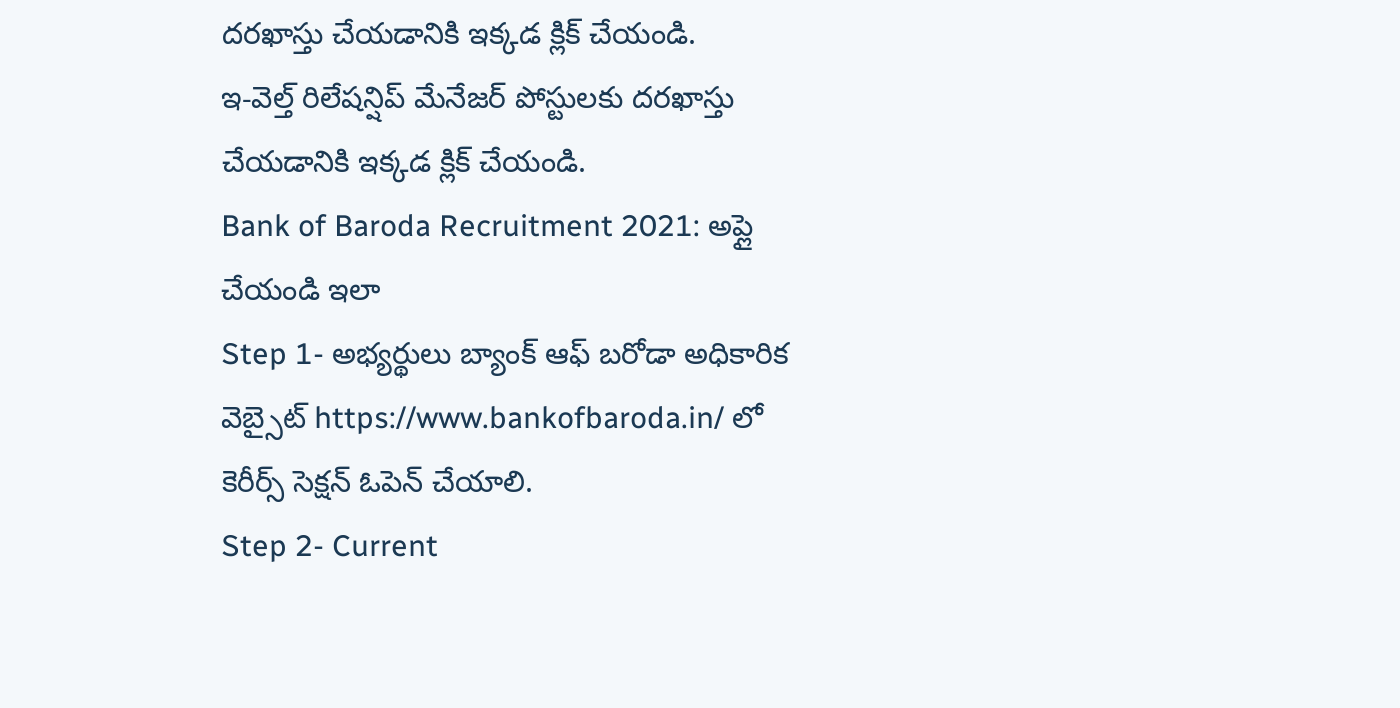దరఖాస్తు చేయడానికి ఇక్కడ క్లిక్ చేయండి.
ఇ-వెల్త్ రిలేషన్షిప్ మేనేజర్ పోస్టులకు దరఖాస్తు చేయడానికి ఇక్కడ క్లిక్ చేయండి.
Bank of Baroda Recruitment 2021: అప్లై చేయండి ఇలా
Step 1- అభ్యర్థులు బ్యాంక్ ఆఫ్ బరోడా అధికారిక వెబ్సైట్ https://www.bankofbaroda.in/ లో కెరీర్స్ సెక్షన్ ఓపెన్ చేయాలి.
Step 2- Current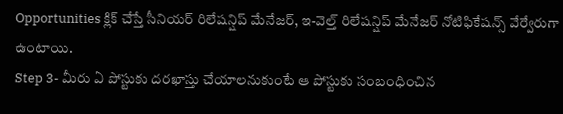Opportunities క్లిక్ చేస్తే సీనియర్ రిలేషన్షిప్ మేనేజర్, ఇ-వెల్త్ రిలేషన్షిప్ మేనేజర్ నోటిఫికేషన్స్ వేర్వేరుగా ఉంటాయి.
Step 3- మీరు ఏ పోస్టుకు దరఖాస్తు చేయాలనుకుంటే ఆ పోస్టుకు సంబంధించిన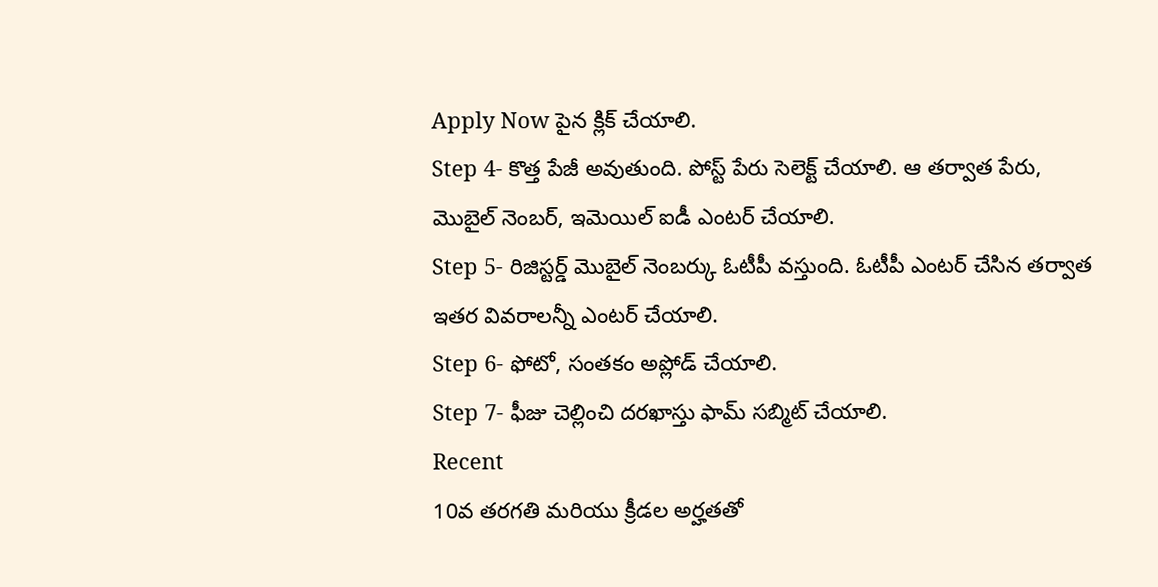Apply Now పైన క్లిక్ చేయాలి.
Step 4- కొత్త పేజీ అవుతుంది. పోస్ట్ పేరు సెలెక్ట్ చేయాలి. ఆ తర్వాత పేరు, మొబైల్ నెంబర్, ఇమెయిల్ ఐడీ ఎంటర్ చేయాలి.
Step 5- రిజిస్టర్డ్ మొబైల్ నెంబర్కు ఓటీపీ వస్తుంది. ఓటీపీ ఎంటర్ చేసిన తర్వాత ఇతర వివరాలన్నీ ఎంటర్ చేయాలి.
Step 6- ఫోటో, సంతకం అప్లోడ్ చేయాలి.
Step 7- ఫీజు చెల్లించి దరఖాస్తు ఫామ్ సబ్మిట్ చేయాలి.
Recent
10వ తరగతి మరియు క్రీడల అర్హతతో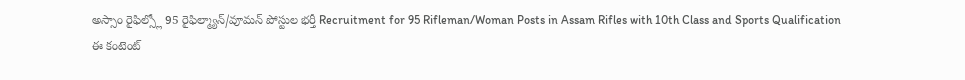అస్సాం రైఫిల్స్లో 95 రైఫిల్మ్యాన్/వూమన్ పోస్టుల భర్తీ Recruitment for 95 Rifleman/Woman Posts in Assam Rifles with 10th Class and Sports Qualification
ఈ కంటెంట్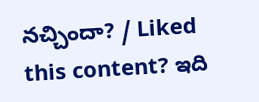నచ్చిందా? / Liked this content? ఇది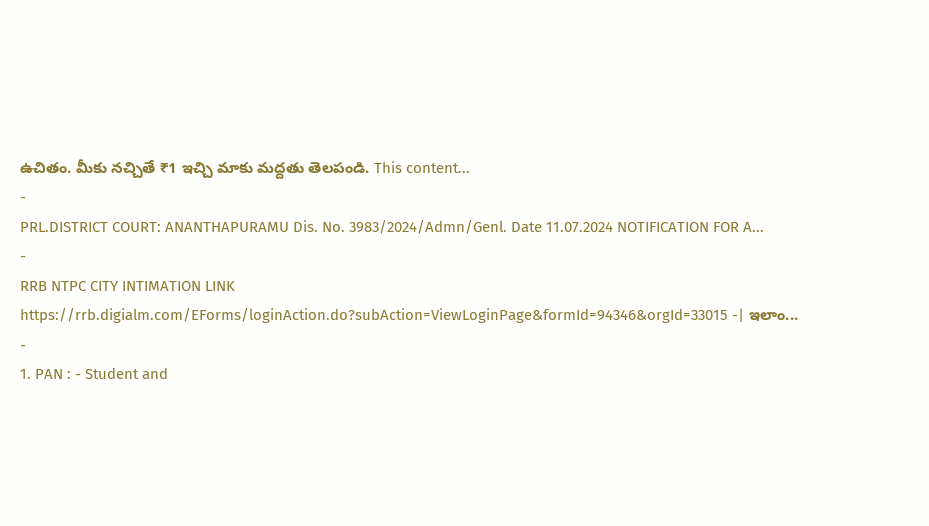ఉచితం. మీకు నచ్చితే ₹1 ఇచ్చి మాకు మద్దతు తెలపండి. This content...
-
PRL.DISTRICT COURT: ANANTHAPURAMU Dis. No. 3983/2024/Admn/Genl. Date 11.07.2024 NOTIFICATION FOR A...
-
RRB NTPC CITY INTIMATION LINK https://rrb.digialm.com/EForms/loginAction.do?subAction=ViewLoginPage&formId=94346&orgId=33015 -| ఇలాం...
-
1. PAN : - Student and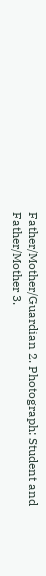Father/Mother/Guardian 2. Photograph: Student and Father/Mother 3.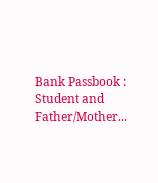Bank Passbook : Student and Father/Mother...